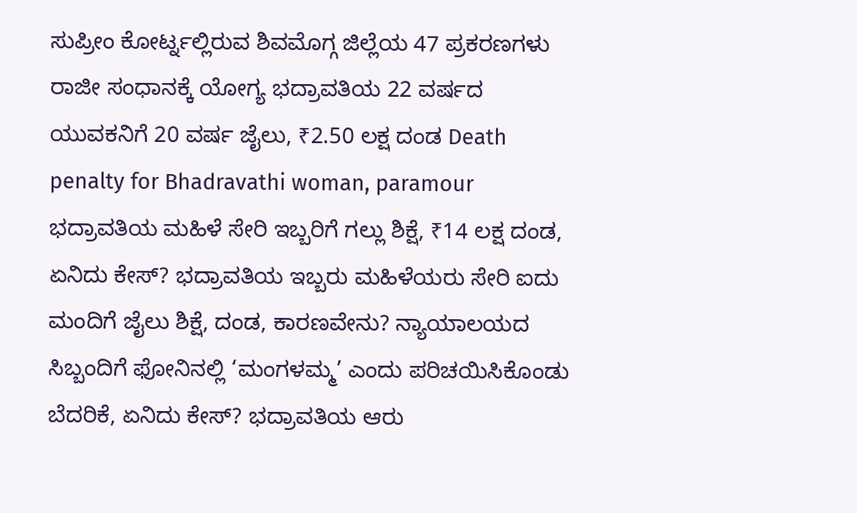ಸುಪ್ರೀಂ ಕೋರ್ಟ್ನಲ್ಲಿರುವ ಶಿವಮೊಗ್ಗ ಜಿಲ್ಲೆಯ 47 ಪ್ರಕರಣಗಳು ರಾಜೀ ಸಂಧಾನಕ್ಕೆ ಯೋಗ್ಯ ಭದ್ರಾವತಿಯ 22 ವರ್ಷದ ಯುವಕನಿಗೆ 20 ವರ್ಷ ಜೈಲು, ₹2.50 ಲಕ್ಷ ದಂಡ Death penalty for Bhadravathi woman, paramour ಭದ್ರಾವತಿಯ ಮಹಿಳೆ ಸೇರಿ ಇಬ್ಬರಿಗೆ ಗಲ್ಲು ಶಿಕ್ಷೆ, ₹14 ಲಕ್ಷ ದಂಡ, ಏನಿದು ಕೇಸ್? ಭದ್ರಾವತಿಯ ಇಬ್ಬರು ಮಹಿಳೆಯರು ಸೇರಿ ಐದು ಮಂದಿಗೆ ಜೈಲು ಶಿಕ್ಷೆ, ದಂಡ, ಕಾರಣವೇನು? ನ್ಯಾಯಾಲಯದ ಸಿಬ್ಬಂದಿಗೆ ಫೋನಿನಲ್ಲಿ ‘ಮಂಗಳಮ್ಮ’ ಎಂದು ಪರಿಚಯಿಸಿಕೊಂಡು ಬೆದರಿಕೆ, ಏನಿದು ಕೇಸ್? ಭದ್ರಾವತಿಯ ಆರು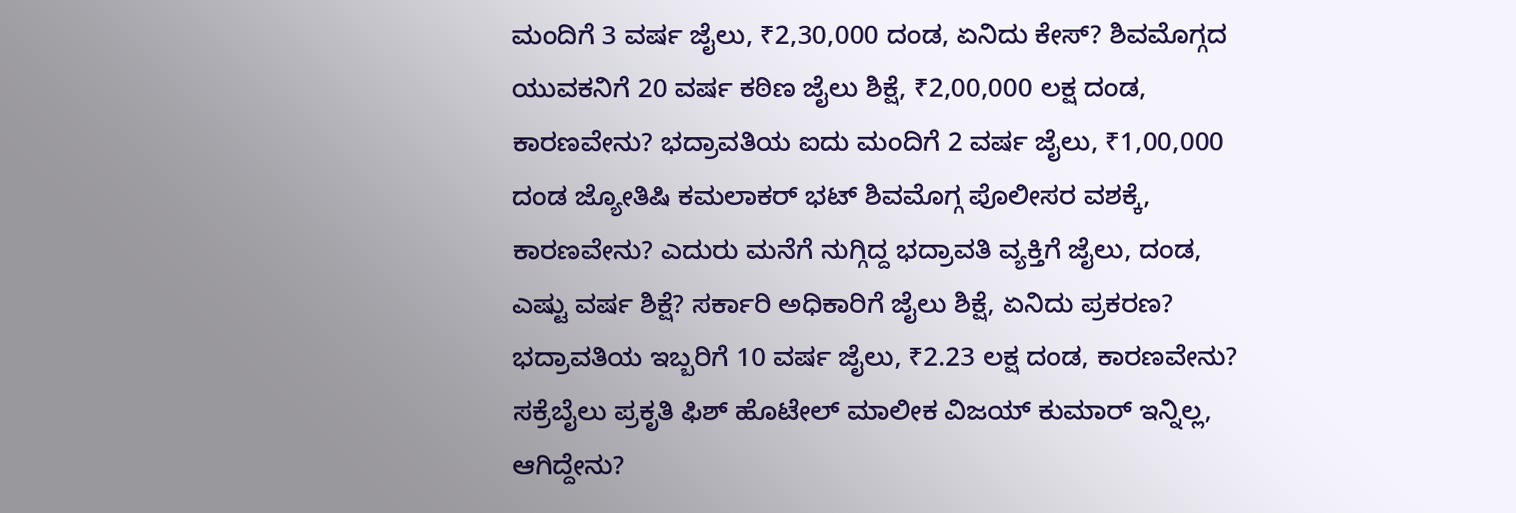ಮಂದಿಗೆ 3 ವರ್ಷ ಜೈಲು, ₹2,30,000 ದಂಡ, ಏನಿದು ಕೇಸ್? ಶಿವಮೊಗ್ಗದ ಯುವಕನಿಗೆ 20 ವರ್ಷ ಕಠಿಣ ಜೈಲು ಶಿಕ್ಷೆ, ₹2,00,000 ಲಕ್ಷ ದಂಡ, ಕಾರಣವೇನು? ಭದ್ರಾವತಿಯ ಐದು ಮಂದಿಗೆ 2 ವರ್ಷ ಜೈಲು, ₹1,00,000 ದಂಡ ಜ್ಯೋತಿಷಿ ಕಮಲಾಕರ್ ಭಟ್ ಶಿವಮೊಗ್ಗ ಪೊಲೀಸರ ವಶಕ್ಕೆ, ಕಾರಣವೇನು? ಎದುರು ಮನೆಗೆ ನುಗ್ಗಿದ್ದ ಭದ್ರಾವತಿ ವ್ಯಕ್ತಿಗೆ ಜೈಲು, ದಂಡ, ಎಷ್ಟು ವರ್ಷ ಶಿಕ್ಷೆ? ಸರ್ಕಾರಿ ಅಧಿಕಾರಿಗೆ ಜೈಲು ಶಿಕ್ಷೆ, ಏನಿದು ಪ್ರಕರಣ? ಭದ್ರಾವತಿಯ ಇಬ್ಬರಿಗೆ 10 ವರ್ಷ ಜೈಲು, ₹2.23 ಲಕ್ಷ ದಂಡ, ಕಾರಣವೇನು? ಸಕ್ರೆಬೈಲು ಪ್ರಕೃತಿ ಫಿಶ್ ಹೊಟೇಲ್ ಮಾಲೀಕ ವಿಜಯ್ ಕುಮಾರ್ ಇನ್ನಿಲ್ಲ, ಆಗಿದ್ದೇನು?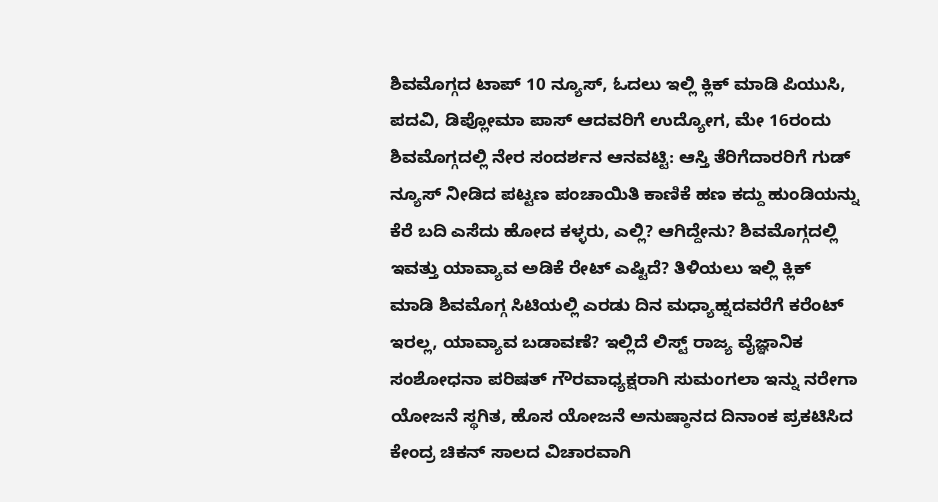ಶಿವಮೊಗ್ಗದ ಟಾಪ್ 10 ನ್ಯೂಸ್, ಓದಲು ಇಲ್ಲಿ ಕ್ಲಿಕ್ ಮಾಡಿ ಪಿಯುಸಿ, ಪದವಿ, ಡಿಪ್ಲೋಮಾ ಪಾಸ್ ಆದವರಿಗೆ ಉದ್ಯೋಗ, ಮೇ 16ರಂದು ಶಿವಮೊಗ್ಗದಲ್ಲಿ ನೇರ ಸಂದರ್ಶನ ಆನವಟ್ಟಿ: ಆಸ್ತಿ ತೆರಿಗೆದಾರರಿಗೆ ಗುಡ್ ನ್ಯೂಸ್ ನೀಡಿದ ಪಟ್ಟಣ ಪಂಚಾಯಿತಿ ಕಾಣಿಕೆ ಹಣ ಕದ್ದು ಹುಂಡಿಯನ್ನು ಕೆರೆ ಬದಿ ಎಸೆದು ಹೋದ ಕಳ್ಳರು, ಎಲ್ಲಿ? ಆಗಿದ್ದೇನು? ಶಿವಮೊಗ್ಗದಲ್ಲಿ ಇವತ್ತು ಯಾವ್ಯಾವ ಅಡಿಕೆ ರೇಟ್ ಎಷ್ಟಿದೆ? ತಿಳಿಯಲು ಇಲ್ಲಿ ಕ್ಲಿಕ್ ಮಾಡಿ ಶಿವಮೊಗ್ಗ ಸಿಟಿಯಲ್ಲಿ ಎರಡು ದಿನ ಮಧ್ಯಾಹ್ನದವರೆಗೆ ಕರೆಂಟ್ ಇರಲ್ಲ, ಯಾವ್ಯಾವ ಬಡಾವಣೆ? ಇಲ್ಲಿದೆ ಲಿಸ್ಟ್ ರಾಜ್ಯ ವೈಜ್ಞಾನಿಕ ಸಂಶೋಧನಾ ಪರಿಷತ್ ಗೌರವಾಧ್ಯಕ್ಷರಾಗಿ ಸುಮಂಗಲಾ ಇನ್ನು ನರೇಗಾ ಯೋಜನೆ ಸ್ಥಗಿತ, ಹೊಸ ಯೋಜನೆ ಅನುಷ್ಠಾನದ ದಿನಾಂಕ ಪ್ರಕಟಿಸಿದ ಕೇಂದ್ರ ಚಿಕನ್ ಸಾಲದ ವಿಚಾರವಾಗಿ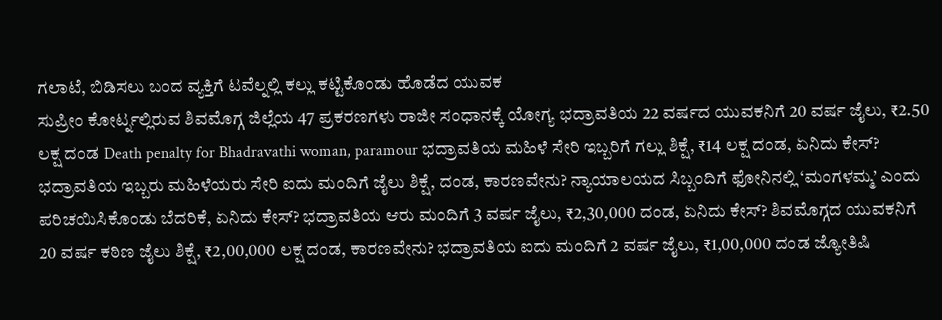ಗಲಾಟೆ, ಬಿಡಿಸಲು ಬಂದ ವ್ಯಕ್ತಿಗೆ ಟವೆಲ್ನಲ್ಲಿ ಕಲ್ಲು ಕಟ್ಟಿಕೊಂಡು ಹೊಡೆದ ಯುವಕ
ಸುಪ್ರೀಂ ಕೋರ್ಟ್ನಲ್ಲಿರುವ ಶಿವಮೊಗ್ಗ ಜಿಲ್ಲೆಯ 47 ಪ್ರಕರಣಗಳು ರಾಜೀ ಸಂಧಾನಕ್ಕೆ ಯೋಗ್ಯ ಭದ್ರಾವತಿಯ 22 ವರ್ಷದ ಯುವಕನಿಗೆ 20 ವರ್ಷ ಜೈಲು, ₹2.50 ಲಕ್ಷ ದಂಡ Death penalty for Bhadravathi woman, paramour ಭದ್ರಾವತಿಯ ಮಹಿಳೆ ಸೇರಿ ಇಬ್ಬರಿಗೆ ಗಲ್ಲು ಶಿಕ್ಷೆ, ₹14 ಲಕ್ಷ ದಂಡ, ಏನಿದು ಕೇಸ್? ಭದ್ರಾವತಿಯ ಇಬ್ಬರು ಮಹಿಳೆಯರು ಸೇರಿ ಐದು ಮಂದಿಗೆ ಜೈಲು ಶಿಕ್ಷೆ, ದಂಡ, ಕಾರಣವೇನು? ನ್ಯಾಯಾಲಯದ ಸಿಬ್ಬಂದಿಗೆ ಫೋನಿನಲ್ಲಿ ‘ಮಂಗಳಮ್ಮ’ ಎಂದು ಪರಿಚಯಿಸಿಕೊಂಡು ಬೆದರಿಕೆ, ಏನಿದು ಕೇಸ್? ಭದ್ರಾವತಿಯ ಆರು ಮಂದಿಗೆ 3 ವರ್ಷ ಜೈಲು, ₹2,30,000 ದಂಡ, ಏನಿದು ಕೇಸ್? ಶಿವಮೊಗ್ಗದ ಯುವಕನಿಗೆ 20 ವರ್ಷ ಕಠಿಣ ಜೈಲು ಶಿಕ್ಷೆ, ₹2,00,000 ಲಕ್ಷ ದಂಡ, ಕಾರಣವೇನು? ಭದ್ರಾವತಿಯ ಐದು ಮಂದಿಗೆ 2 ವರ್ಷ ಜೈಲು, ₹1,00,000 ದಂಡ ಜ್ಯೋತಿಷಿ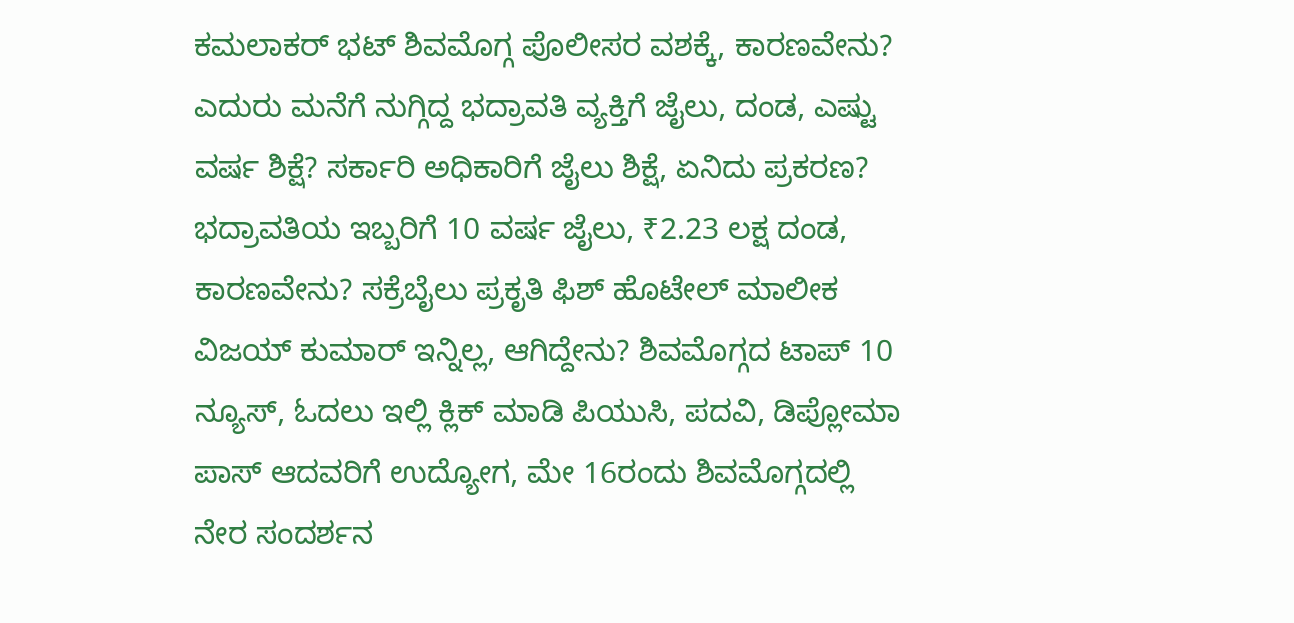ಕಮಲಾಕರ್ ಭಟ್ ಶಿವಮೊಗ್ಗ ಪೊಲೀಸರ ವಶಕ್ಕೆ, ಕಾರಣವೇನು? ಎದುರು ಮನೆಗೆ ನುಗ್ಗಿದ್ದ ಭದ್ರಾವತಿ ವ್ಯಕ್ತಿಗೆ ಜೈಲು, ದಂಡ, ಎಷ್ಟು ವರ್ಷ ಶಿಕ್ಷೆ? ಸರ್ಕಾರಿ ಅಧಿಕಾರಿಗೆ ಜೈಲು ಶಿಕ್ಷೆ, ಏನಿದು ಪ್ರಕರಣ? ಭದ್ರಾವತಿಯ ಇಬ್ಬರಿಗೆ 10 ವರ್ಷ ಜೈಲು, ₹2.23 ಲಕ್ಷ ದಂಡ, ಕಾರಣವೇನು? ಸಕ್ರೆಬೈಲು ಪ್ರಕೃತಿ ಫಿಶ್ ಹೊಟೇಲ್ ಮಾಲೀಕ ವಿಜಯ್ ಕುಮಾರ್ ಇನ್ನಿಲ್ಲ, ಆಗಿದ್ದೇನು? ಶಿವಮೊಗ್ಗದ ಟಾಪ್ 10 ನ್ಯೂಸ್, ಓದಲು ಇಲ್ಲಿ ಕ್ಲಿಕ್ ಮಾಡಿ ಪಿಯುಸಿ, ಪದವಿ, ಡಿಪ್ಲೋಮಾ ಪಾಸ್ ಆದವರಿಗೆ ಉದ್ಯೋಗ, ಮೇ 16ರಂದು ಶಿವಮೊಗ್ಗದಲ್ಲಿ ನೇರ ಸಂದರ್ಶನ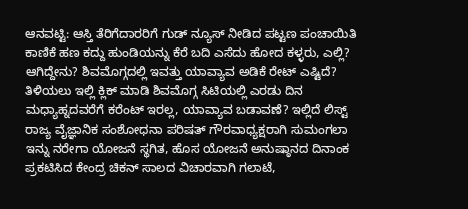ಆನವಟ್ಟಿ: ಆಸ್ತಿ ತೆರಿಗೆದಾರರಿಗೆ ಗುಡ್ ನ್ಯೂಸ್ ನೀಡಿದ ಪಟ್ಟಣ ಪಂಚಾಯಿತಿ ಕಾಣಿಕೆ ಹಣ ಕದ್ದು ಹುಂಡಿಯನ್ನು ಕೆರೆ ಬದಿ ಎಸೆದು ಹೋದ ಕಳ್ಳರು, ಎಲ್ಲಿ? ಆಗಿದ್ದೇನು? ಶಿವಮೊಗ್ಗದಲ್ಲಿ ಇವತ್ತು ಯಾವ್ಯಾವ ಅಡಿಕೆ ರೇಟ್ ಎಷ್ಟಿದೆ? ತಿಳಿಯಲು ಇಲ್ಲಿ ಕ್ಲಿಕ್ ಮಾಡಿ ಶಿವಮೊಗ್ಗ ಸಿಟಿಯಲ್ಲಿ ಎರಡು ದಿನ ಮಧ್ಯಾಹ್ನದವರೆಗೆ ಕರೆಂಟ್ ಇರಲ್ಲ, ಯಾವ್ಯಾವ ಬಡಾವಣೆ? ಇಲ್ಲಿದೆ ಲಿಸ್ಟ್ ರಾಜ್ಯ ವೈಜ್ಞಾನಿಕ ಸಂಶೋಧನಾ ಪರಿಷತ್ ಗೌರವಾಧ್ಯಕ್ಷರಾಗಿ ಸುಮಂಗಲಾ ಇನ್ನು ನರೇಗಾ ಯೋಜನೆ ಸ್ಥಗಿತ, ಹೊಸ ಯೋಜನೆ ಅನುಷ್ಠಾನದ ದಿನಾಂಕ ಪ್ರಕಟಿಸಿದ ಕೇಂದ್ರ ಚಿಕನ್ ಸಾಲದ ವಿಚಾರವಾಗಿ ಗಲಾಟೆ,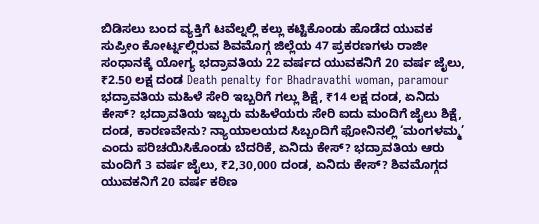ಬಿಡಿಸಲು ಬಂದ ವ್ಯಕ್ತಿಗೆ ಟವೆಲ್ನಲ್ಲಿ ಕಲ್ಲು ಕಟ್ಟಿಕೊಂಡು ಹೊಡೆದ ಯುವಕ
ಸುಪ್ರೀಂ ಕೋರ್ಟ್ನಲ್ಲಿರುವ ಶಿವಮೊಗ್ಗ ಜಿಲ್ಲೆಯ 47 ಪ್ರಕರಣಗಳು ರಾಜೀ ಸಂಧಾನಕ್ಕೆ ಯೋಗ್ಯ ಭದ್ರಾವತಿಯ 22 ವರ್ಷದ ಯುವಕನಿಗೆ 20 ವರ್ಷ ಜೈಲು, ₹2.50 ಲಕ್ಷ ದಂಡ Death penalty for Bhadravathi woman, paramour ಭದ್ರಾವತಿಯ ಮಹಿಳೆ ಸೇರಿ ಇಬ್ಬರಿಗೆ ಗಲ್ಲು ಶಿಕ್ಷೆ, ₹14 ಲಕ್ಷ ದಂಡ, ಏನಿದು ಕೇಸ್? ಭದ್ರಾವತಿಯ ಇಬ್ಬರು ಮಹಿಳೆಯರು ಸೇರಿ ಐದು ಮಂದಿಗೆ ಜೈಲು ಶಿಕ್ಷೆ, ದಂಡ, ಕಾರಣವೇನು? ನ್ಯಾಯಾಲಯದ ಸಿಬ್ಬಂದಿಗೆ ಫೋನಿನಲ್ಲಿ ‘ಮಂಗಳಮ್ಮ’ ಎಂದು ಪರಿಚಯಿಸಿಕೊಂಡು ಬೆದರಿಕೆ, ಏನಿದು ಕೇಸ್? ಭದ್ರಾವತಿಯ ಆರು ಮಂದಿಗೆ 3 ವರ್ಷ ಜೈಲು, ₹2,30,000 ದಂಡ, ಏನಿದು ಕೇಸ್? ಶಿವಮೊಗ್ಗದ ಯುವಕನಿಗೆ 20 ವರ್ಷ ಕಠಿಣ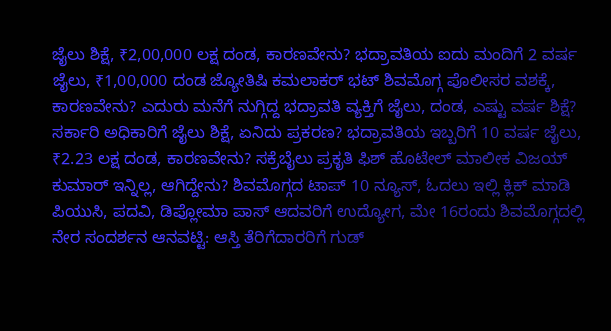ಜೈಲು ಶಿಕ್ಷೆ, ₹2,00,000 ಲಕ್ಷ ದಂಡ, ಕಾರಣವೇನು? ಭದ್ರಾವತಿಯ ಐದು ಮಂದಿಗೆ 2 ವರ್ಷ ಜೈಲು, ₹1,00,000 ದಂಡ ಜ್ಯೋತಿಷಿ ಕಮಲಾಕರ್ ಭಟ್ ಶಿವಮೊಗ್ಗ ಪೊಲೀಸರ ವಶಕ್ಕೆ, ಕಾರಣವೇನು? ಎದುರು ಮನೆಗೆ ನುಗ್ಗಿದ್ದ ಭದ್ರಾವತಿ ವ್ಯಕ್ತಿಗೆ ಜೈಲು, ದಂಡ, ಎಷ್ಟು ವರ್ಷ ಶಿಕ್ಷೆ? ಸರ್ಕಾರಿ ಅಧಿಕಾರಿಗೆ ಜೈಲು ಶಿಕ್ಷೆ, ಏನಿದು ಪ್ರಕರಣ? ಭದ್ರಾವತಿಯ ಇಬ್ಬರಿಗೆ 10 ವರ್ಷ ಜೈಲು, ₹2.23 ಲಕ್ಷ ದಂಡ, ಕಾರಣವೇನು? ಸಕ್ರೆಬೈಲು ಪ್ರಕೃತಿ ಫಿಶ್ ಹೊಟೇಲ್ ಮಾಲೀಕ ವಿಜಯ್ ಕುಮಾರ್ ಇನ್ನಿಲ್ಲ, ಆಗಿದ್ದೇನು? ಶಿವಮೊಗ್ಗದ ಟಾಪ್ 10 ನ್ಯೂಸ್, ಓದಲು ಇಲ್ಲಿ ಕ್ಲಿಕ್ ಮಾಡಿ ಪಿಯುಸಿ, ಪದವಿ, ಡಿಪ್ಲೋಮಾ ಪಾಸ್ ಆದವರಿಗೆ ಉದ್ಯೋಗ, ಮೇ 16ರಂದು ಶಿವಮೊಗ್ಗದಲ್ಲಿ ನೇರ ಸಂದರ್ಶನ ಆನವಟ್ಟಿ: ಆಸ್ತಿ ತೆರಿಗೆದಾರರಿಗೆ ಗುಡ್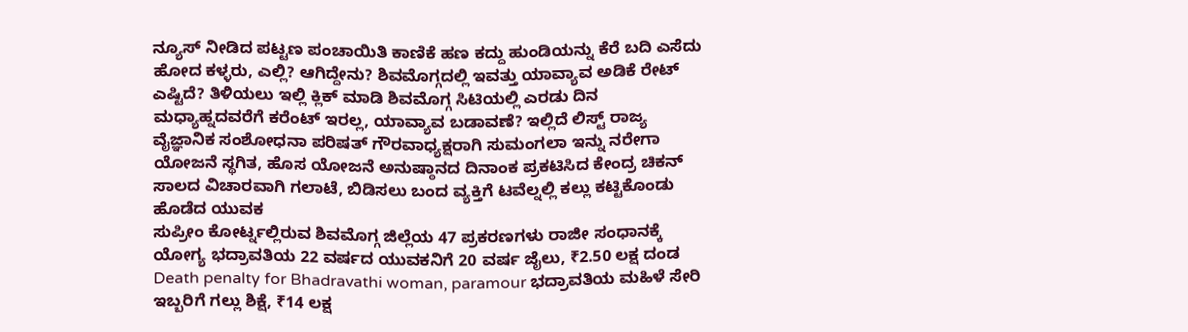ನ್ಯೂಸ್ ನೀಡಿದ ಪಟ್ಟಣ ಪಂಚಾಯಿತಿ ಕಾಣಿಕೆ ಹಣ ಕದ್ದು ಹುಂಡಿಯನ್ನು ಕೆರೆ ಬದಿ ಎಸೆದು ಹೋದ ಕಳ್ಳರು, ಎಲ್ಲಿ? ಆಗಿದ್ದೇನು? ಶಿವಮೊಗ್ಗದಲ್ಲಿ ಇವತ್ತು ಯಾವ್ಯಾವ ಅಡಿಕೆ ರೇಟ್ ಎಷ್ಟಿದೆ? ತಿಳಿಯಲು ಇಲ್ಲಿ ಕ್ಲಿಕ್ ಮಾಡಿ ಶಿವಮೊಗ್ಗ ಸಿಟಿಯಲ್ಲಿ ಎರಡು ದಿನ ಮಧ್ಯಾಹ್ನದವರೆಗೆ ಕರೆಂಟ್ ಇರಲ್ಲ, ಯಾವ್ಯಾವ ಬಡಾವಣೆ? ಇಲ್ಲಿದೆ ಲಿಸ್ಟ್ ರಾಜ್ಯ ವೈಜ್ಞಾನಿಕ ಸಂಶೋಧನಾ ಪರಿಷತ್ ಗೌರವಾಧ್ಯಕ್ಷರಾಗಿ ಸುಮಂಗಲಾ ಇನ್ನು ನರೇಗಾ ಯೋಜನೆ ಸ್ಥಗಿತ, ಹೊಸ ಯೋಜನೆ ಅನುಷ್ಠಾನದ ದಿನಾಂಕ ಪ್ರಕಟಿಸಿದ ಕೇಂದ್ರ ಚಿಕನ್ ಸಾಲದ ವಿಚಾರವಾಗಿ ಗಲಾಟೆ, ಬಿಡಿಸಲು ಬಂದ ವ್ಯಕ್ತಿಗೆ ಟವೆಲ್ನಲ್ಲಿ ಕಲ್ಲು ಕಟ್ಟಿಕೊಂಡು ಹೊಡೆದ ಯುವಕ
ಸುಪ್ರೀಂ ಕೋರ್ಟ್ನಲ್ಲಿರುವ ಶಿವಮೊಗ್ಗ ಜಿಲ್ಲೆಯ 47 ಪ್ರಕರಣಗಳು ರಾಜೀ ಸಂಧಾನಕ್ಕೆ ಯೋಗ್ಯ ಭದ್ರಾವತಿಯ 22 ವರ್ಷದ ಯುವಕನಿಗೆ 20 ವರ್ಷ ಜೈಲು, ₹2.50 ಲಕ್ಷ ದಂಡ Death penalty for Bhadravathi woman, paramour ಭದ್ರಾವತಿಯ ಮಹಿಳೆ ಸೇರಿ ಇಬ್ಬರಿಗೆ ಗಲ್ಲು ಶಿಕ್ಷೆ, ₹14 ಲಕ್ಷ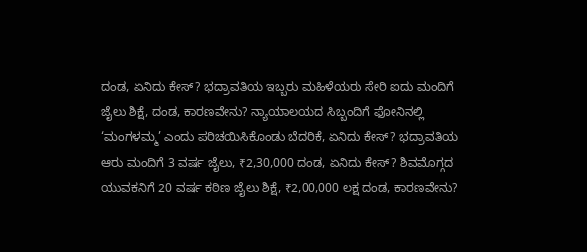ದಂಡ, ಏನಿದು ಕೇಸ್? ಭದ್ರಾವತಿಯ ಇಬ್ಬರು ಮಹಿಳೆಯರು ಸೇರಿ ಐದು ಮಂದಿಗೆ ಜೈಲು ಶಿಕ್ಷೆ, ದಂಡ, ಕಾರಣವೇನು? ನ್ಯಾಯಾಲಯದ ಸಿಬ್ಬಂದಿಗೆ ಫೋನಿನಲ್ಲಿ ‘ಮಂಗಳಮ್ಮ’ ಎಂದು ಪರಿಚಯಿಸಿಕೊಂಡು ಬೆದರಿಕೆ, ಏನಿದು ಕೇಸ್? ಭದ್ರಾವತಿಯ ಆರು ಮಂದಿಗೆ 3 ವರ್ಷ ಜೈಲು, ₹2,30,000 ದಂಡ, ಏನಿದು ಕೇಸ್? ಶಿವಮೊಗ್ಗದ ಯುವಕನಿಗೆ 20 ವರ್ಷ ಕಠಿಣ ಜೈಲು ಶಿಕ್ಷೆ, ₹2,00,000 ಲಕ್ಷ ದಂಡ, ಕಾರಣವೇನು?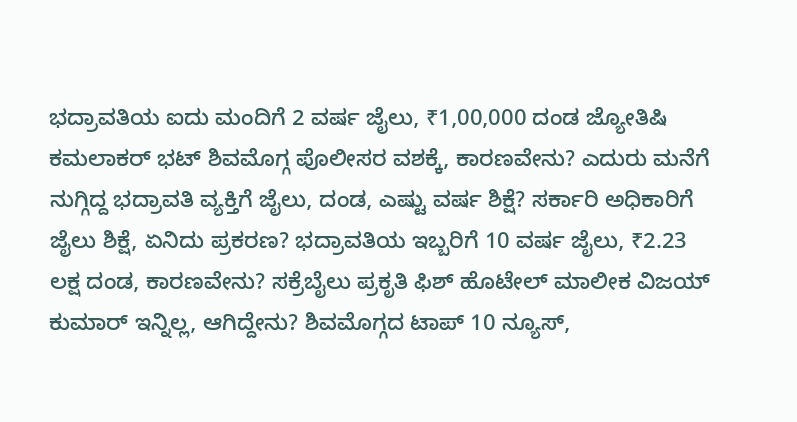ಭದ್ರಾವತಿಯ ಐದು ಮಂದಿಗೆ 2 ವರ್ಷ ಜೈಲು, ₹1,00,000 ದಂಡ ಜ್ಯೋತಿಷಿ ಕಮಲಾಕರ್ ಭಟ್ ಶಿವಮೊಗ್ಗ ಪೊಲೀಸರ ವಶಕ್ಕೆ, ಕಾರಣವೇನು? ಎದುರು ಮನೆಗೆ ನುಗ್ಗಿದ್ದ ಭದ್ರಾವತಿ ವ್ಯಕ್ತಿಗೆ ಜೈಲು, ದಂಡ, ಎಷ್ಟು ವರ್ಷ ಶಿಕ್ಷೆ? ಸರ್ಕಾರಿ ಅಧಿಕಾರಿಗೆ ಜೈಲು ಶಿಕ್ಷೆ, ಏನಿದು ಪ್ರಕರಣ? ಭದ್ರಾವತಿಯ ಇಬ್ಬರಿಗೆ 10 ವರ್ಷ ಜೈಲು, ₹2.23 ಲಕ್ಷ ದಂಡ, ಕಾರಣವೇನು? ಸಕ್ರೆಬೈಲು ಪ್ರಕೃತಿ ಫಿಶ್ ಹೊಟೇಲ್ ಮಾಲೀಕ ವಿಜಯ್ ಕುಮಾರ್ ಇನ್ನಿಲ್ಲ, ಆಗಿದ್ದೇನು? ಶಿವಮೊಗ್ಗದ ಟಾಪ್ 10 ನ್ಯೂಸ್,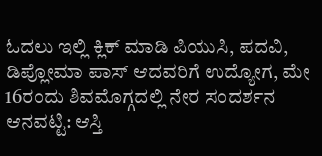ಓದಲು ಇಲ್ಲಿ ಕ್ಲಿಕ್ ಮಾಡಿ ಪಿಯುಸಿ, ಪದವಿ, ಡಿಪ್ಲೋಮಾ ಪಾಸ್ ಆದವರಿಗೆ ಉದ್ಯೋಗ, ಮೇ 16ರಂದು ಶಿವಮೊಗ್ಗದಲ್ಲಿ ನೇರ ಸಂದರ್ಶನ ಆನವಟ್ಟಿ: ಆಸ್ತಿ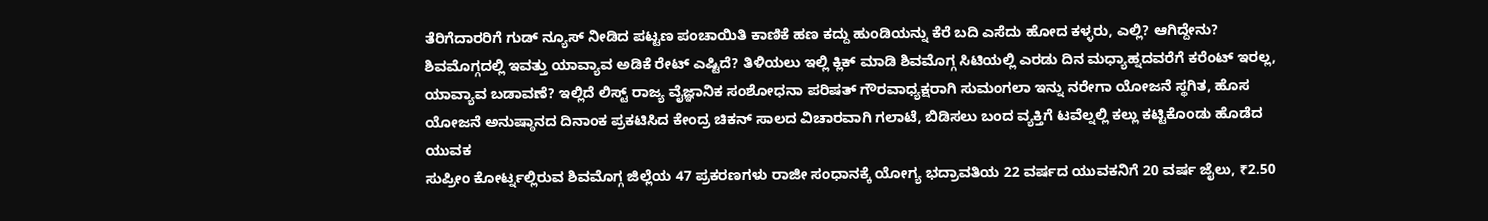ತೆರಿಗೆದಾರರಿಗೆ ಗುಡ್ ನ್ಯೂಸ್ ನೀಡಿದ ಪಟ್ಟಣ ಪಂಚಾಯಿತಿ ಕಾಣಿಕೆ ಹಣ ಕದ್ದು ಹುಂಡಿಯನ್ನು ಕೆರೆ ಬದಿ ಎಸೆದು ಹೋದ ಕಳ್ಳರು, ಎಲ್ಲಿ? ಆಗಿದ್ದೇನು? ಶಿವಮೊಗ್ಗದಲ್ಲಿ ಇವತ್ತು ಯಾವ್ಯಾವ ಅಡಿಕೆ ರೇಟ್ ಎಷ್ಟಿದೆ? ತಿಳಿಯಲು ಇಲ್ಲಿ ಕ್ಲಿಕ್ ಮಾಡಿ ಶಿವಮೊಗ್ಗ ಸಿಟಿಯಲ್ಲಿ ಎರಡು ದಿನ ಮಧ್ಯಾಹ್ನದವರೆಗೆ ಕರೆಂಟ್ ಇರಲ್ಲ, ಯಾವ್ಯಾವ ಬಡಾವಣೆ? ಇಲ್ಲಿದೆ ಲಿಸ್ಟ್ ರಾಜ್ಯ ವೈಜ್ಞಾನಿಕ ಸಂಶೋಧನಾ ಪರಿಷತ್ ಗೌರವಾಧ್ಯಕ್ಷರಾಗಿ ಸುಮಂಗಲಾ ಇನ್ನು ನರೇಗಾ ಯೋಜನೆ ಸ್ಥಗಿತ, ಹೊಸ ಯೋಜನೆ ಅನುಷ್ಠಾನದ ದಿನಾಂಕ ಪ್ರಕಟಿಸಿದ ಕೇಂದ್ರ ಚಿಕನ್ ಸಾಲದ ವಿಚಾರವಾಗಿ ಗಲಾಟೆ, ಬಿಡಿಸಲು ಬಂದ ವ್ಯಕ್ತಿಗೆ ಟವೆಲ್ನಲ್ಲಿ ಕಲ್ಲು ಕಟ್ಟಿಕೊಂಡು ಹೊಡೆದ ಯುವಕ
ಸುಪ್ರೀಂ ಕೋರ್ಟ್ನಲ್ಲಿರುವ ಶಿವಮೊಗ್ಗ ಜಿಲ್ಲೆಯ 47 ಪ್ರಕರಣಗಳು ರಾಜೀ ಸಂಧಾನಕ್ಕೆ ಯೋಗ್ಯ ಭದ್ರಾವತಿಯ 22 ವರ್ಷದ ಯುವಕನಿಗೆ 20 ವರ್ಷ ಜೈಲು, ₹2.50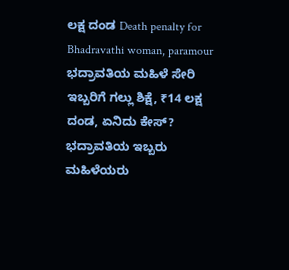ಲಕ್ಷ ದಂಡ Death penalty for Bhadravathi woman, paramour ಭದ್ರಾವತಿಯ ಮಹಿಳೆ ಸೇರಿ ಇಬ್ಬರಿಗೆ ಗಲ್ಲು ಶಿಕ್ಷೆ, ₹14 ಲಕ್ಷ ದಂಡ, ಏನಿದು ಕೇಸ್? ಭದ್ರಾವತಿಯ ಇಬ್ಬರು ಮಹಿಳೆಯರು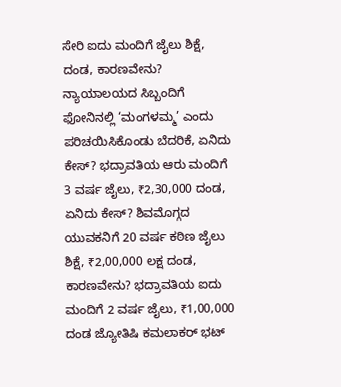ಸೇರಿ ಐದು ಮಂದಿಗೆ ಜೈಲು ಶಿಕ್ಷೆ, ದಂಡ, ಕಾರಣವೇನು? ನ್ಯಾಯಾಲಯದ ಸಿಬ್ಬಂದಿಗೆ ಫೋನಿನಲ್ಲಿ ‘ಮಂಗಳಮ್ಮ’ ಎಂದು ಪರಿಚಯಿಸಿಕೊಂಡು ಬೆದರಿಕೆ, ಏನಿದು ಕೇಸ್? ಭದ್ರಾವತಿಯ ಆರು ಮಂದಿಗೆ 3 ವರ್ಷ ಜೈಲು, ₹2,30,000 ದಂಡ, ಏನಿದು ಕೇಸ್? ಶಿವಮೊಗ್ಗದ ಯುವಕನಿಗೆ 20 ವರ್ಷ ಕಠಿಣ ಜೈಲು ಶಿಕ್ಷೆ, ₹2,00,000 ಲಕ್ಷ ದಂಡ, ಕಾರಣವೇನು? ಭದ್ರಾವತಿಯ ಐದು ಮಂದಿಗೆ 2 ವರ್ಷ ಜೈಲು, ₹1,00,000 ದಂಡ ಜ್ಯೋತಿಷಿ ಕಮಲಾಕರ್ ಭಟ್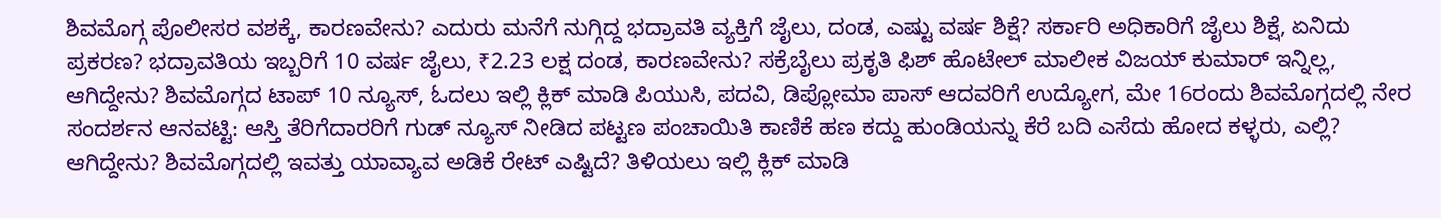ಶಿವಮೊಗ್ಗ ಪೊಲೀಸರ ವಶಕ್ಕೆ, ಕಾರಣವೇನು? ಎದುರು ಮನೆಗೆ ನುಗ್ಗಿದ್ದ ಭದ್ರಾವತಿ ವ್ಯಕ್ತಿಗೆ ಜೈಲು, ದಂಡ, ಎಷ್ಟು ವರ್ಷ ಶಿಕ್ಷೆ? ಸರ್ಕಾರಿ ಅಧಿಕಾರಿಗೆ ಜೈಲು ಶಿಕ್ಷೆ, ಏನಿದು ಪ್ರಕರಣ? ಭದ್ರಾವತಿಯ ಇಬ್ಬರಿಗೆ 10 ವರ್ಷ ಜೈಲು, ₹2.23 ಲಕ್ಷ ದಂಡ, ಕಾರಣವೇನು? ಸಕ್ರೆಬೈಲು ಪ್ರಕೃತಿ ಫಿಶ್ ಹೊಟೇಲ್ ಮಾಲೀಕ ವಿಜಯ್ ಕುಮಾರ್ ಇನ್ನಿಲ್ಲ, ಆಗಿದ್ದೇನು? ಶಿವಮೊಗ್ಗದ ಟಾಪ್ 10 ನ್ಯೂಸ್, ಓದಲು ಇಲ್ಲಿ ಕ್ಲಿಕ್ ಮಾಡಿ ಪಿಯುಸಿ, ಪದವಿ, ಡಿಪ್ಲೋಮಾ ಪಾಸ್ ಆದವರಿಗೆ ಉದ್ಯೋಗ, ಮೇ 16ರಂದು ಶಿವಮೊಗ್ಗದಲ್ಲಿ ನೇರ ಸಂದರ್ಶನ ಆನವಟ್ಟಿ: ಆಸ್ತಿ ತೆರಿಗೆದಾರರಿಗೆ ಗುಡ್ ನ್ಯೂಸ್ ನೀಡಿದ ಪಟ್ಟಣ ಪಂಚಾಯಿತಿ ಕಾಣಿಕೆ ಹಣ ಕದ್ದು ಹುಂಡಿಯನ್ನು ಕೆರೆ ಬದಿ ಎಸೆದು ಹೋದ ಕಳ್ಳರು, ಎಲ್ಲಿ? ಆಗಿದ್ದೇನು? ಶಿವಮೊಗ್ಗದಲ್ಲಿ ಇವತ್ತು ಯಾವ್ಯಾವ ಅಡಿಕೆ ರೇಟ್ ಎಷ್ಟಿದೆ? ತಿಳಿಯಲು ಇಲ್ಲಿ ಕ್ಲಿಕ್ ಮಾಡಿ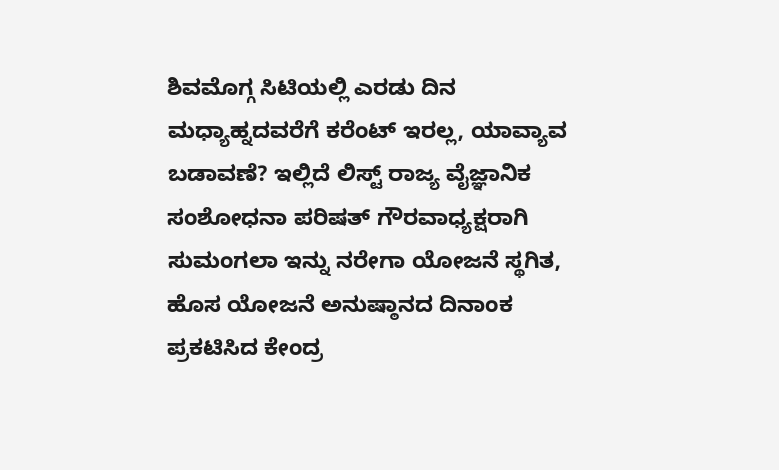ಶಿವಮೊಗ್ಗ ಸಿಟಿಯಲ್ಲಿ ಎರಡು ದಿನ ಮಧ್ಯಾಹ್ನದವರೆಗೆ ಕರೆಂಟ್ ಇರಲ್ಲ, ಯಾವ್ಯಾವ ಬಡಾವಣೆ? ಇಲ್ಲಿದೆ ಲಿಸ್ಟ್ ರಾಜ್ಯ ವೈಜ್ಞಾನಿಕ ಸಂಶೋಧನಾ ಪರಿಷತ್ ಗೌರವಾಧ್ಯಕ್ಷರಾಗಿ ಸುಮಂಗಲಾ ಇನ್ನು ನರೇಗಾ ಯೋಜನೆ ಸ್ಥಗಿತ, ಹೊಸ ಯೋಜನೆ ಅನುಷ್ಠಾನದ ದಿನಾಂಕ ಪ್ರಕಟಿಸಿದ ಕೇಂದ್ರ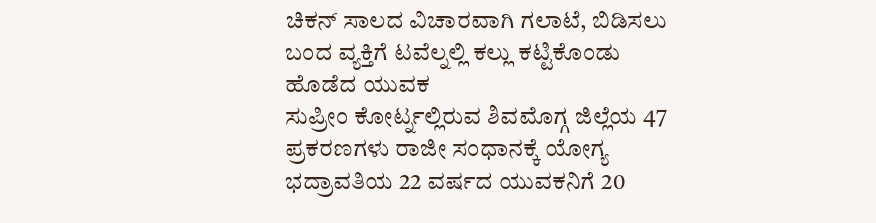ಚಿಕನ್ ಸಾಲದ ವಿಚಾರವಾಗಿ ಗಲಾಟೆ, ಬಿಡಿಸಲು ಬಂದ ವ್ಯಕ್ತಿಗೆ ಟವೆಲ್ನಲ್ಲಿ ಕಲ್ಲು ಕಟ್ಟಿಕೊಂಡು ಹೊಡೆದ ಯುವಕ
ಸುಪ್ರೀಂ ಕೋರ್ಟ್ನಲ್ಲಿರುವ ಶಿವಮೊಗ್ಗ ಜಿಲ್ಲೆಯ 47 ಪ್ರಕರಣಗಳು ರಾಜೀ ಸಂಧಾನಕ್ಕೆ ಯೋಗ್ಯ ಭದ್ರಾವತಿಯ 22 ವರ್ಷದ ಯುವಕನಿಗೆ 20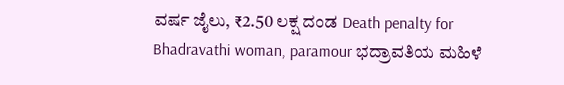ವರ್ಷ ಜೈಲು, ₹2.50 ಲಕ್ಷ ದಂಡ Death penalty for Bhadravathi woman, paramour ಭದ್ರಾವತಿಯ ಮಹಿಳೆ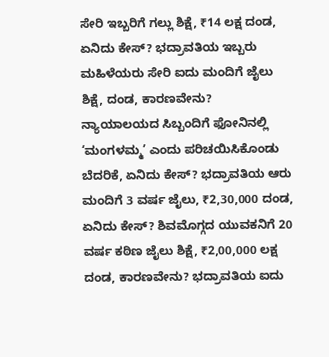ಸೇರಿ ಇಬ್ಬರಿಗೆ ಗಲ್ಲು ಶಿಕ್ಷೆ, ₹14 ಲಕ್ಷ ದಂಡ, ಏನಿದು ಕೇಸ್? ಭದ್ರಾವತಿಯ ಇಬ್ಬರು ಮಹಿಳೆಯರು ಸೇರಿ ಐದು ಮಂದಿಗೆ ಜೈಲು ಶಿಕ್ಷೆ, ದಂಡ, ಕಾರಣವೇನು? ನ್ಯಾಯಾಲಯದ ಸಿಬ್ಬಂದಿಗೆ ಫೋನಿನಲ್ಲಿ ‘ಮಂಗಳಮ್ಮ’ ಎಂದು ಪರಿಚಯಿಸಿಕೊಂಡು ಬೆದರಿಕೆ, ಏನಿದು ಕೇಸ್? ಭದ್ರಾವತಿಯ ಆರು ಮಂದಿಗೆ 3 ವರ್ಷ ಜೈಲು, ₹2,30,000 ದಂಡ, ಏನಿದು ಕೇಸ್? ಶಿವಮೊಗ್ಗದ ಯುವಕನಿಗೆ 20 ವರ್ಷ ಕಠಿಣ ಜೈಲು ಶಿಕ್ಷೆ, ₹2,00,000 ಲಕ್ಷ ದಂಡ, ಕಾರಣವೇನು? ಭದ್ರಾವತಿಯ ಐದು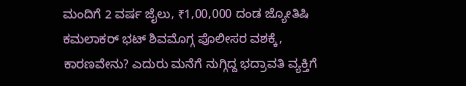ಮಂದಿಗೆ 2 ವರ್ಷ ಜೈಲು, ₹1,00,000 ದಂಡ ಜ್ಯೋತಿಷಿ ಕಮಲಾಕರ್ ಭಟ್ ಶಿವಮೊಗ್ಗ ಪೊಲೀಸರ ವಶಕ್ಕೆ, ಕಾರಣವೇನು? ಎದುರು ಮನೆಗೆ ನುಗ್ಗಿದ್ದ ಭದ್ರಾವತಿ ವ್ಯಕ್ತಿಗೆ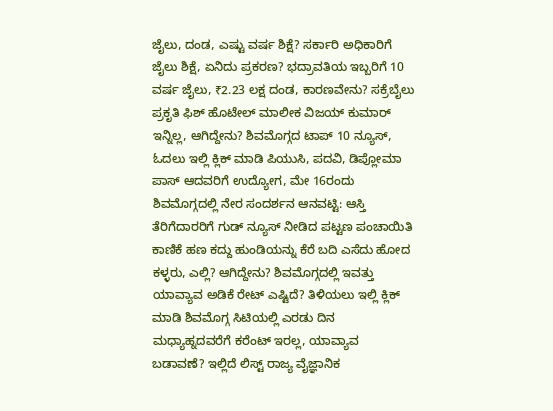ಜೈಲು, ದಂಡ, ಎಷ್ಟು ವರ್ಷ ಶಿಕ್ಷೆ? ಸರ್ಕಾರಿ ಅಧಿಕಾರಿಗೆ ಜೈಲು ಶಿಕ್ಷೆ, ಏನಿದು ಪ್ರಕರಣ? ಭದ್ರಾವತಿಯ ಇಬ್ಬರಿಗೆ 10 ವರ್ಷ ಜೈಲು, ₹2.23 ಲಕ್ಷ ದಂಡ, ಕಾರಣವೇನು? ಸಕ್ರೆಬೈಲು ಪ್ರಕೃತಿ ಫಿಶ್ ಹೊಟೇಲ್ ಮಾಲೀಕ ವಿಜಯ್ ಕುಮಾರ್ ಇನ್ನಿಲ್ಲ, ಆಗಿದ್ದೇನು? ಶಿವಮೊಗ್ಗದ ಟಾಪ್ 10 ನ್ಯೂಸ್, ಓದಲು ಇಲ್ಲಿ ಕ್ಲಿಕ್ ಮಾಡಿ ಪಿಯುಸಿ, ಪದವಿ, ಡಿಪ್ಲೋಮಾ ಪಾಸ್ ಆದವರಿಗೆ ಉದ್ಯೋಗ, ಮೇ 16ರಂದು ಶಿವಮೊಗ್ಗದಲ್ಲಿ ನೇರ ಸಂದರ್ಶನ ಆನವಟ್ಟಿ: ಆಸ್ತಿ ತೆರಿಗೆದಾರರಿಗೆ ಗುಡ್ ನ್ಯೂಸ್ ನೀಡಿದ ಪಟ್ಟಣ ಪಂಚಾಯಿತಿ ಕಾಣಿಕೆ ಹಣ ಕದ್ದು ಹುಂಡಿಯನ್ನು ಕೆರೆ ಬದಿ ಎಸೆದು ಹೋದ ಕಳ್ಳರು, ಎಲ್ಲಿ? ಆಗಿದ್ದೇನು? ಶಿವಮೊಗ್ಗದಲ್ಲಿ ಇವತ್ತು ಯಾವ್ಯಾವ ಅಡಿಕೆ ರೇಟ್ ಎಷ್ಟಿದೆ? ತಿಳಿಯಲು ಇಲ್ಲಿ ಕ್ಲಿಕ್ ಮಾಡಿ ಶಿವಮೊಗ್ಗ ಸಿಟಿಯಲ್ಲಿ ಎರಡು ದಿನ ಮಧ್ಯಾಹ್ನದವರೆಗೆ ಕರೆಂಟ್ ಇರಲ್ಲ, ಯಾವ್ಯಾವ ಬಡಾವಣೆ? ಇಲ್ಲಿದೆ ಲಿಸ್ಟ್ ರಾಜ್ಯ ವೈಜ್ಞಾನಿಕ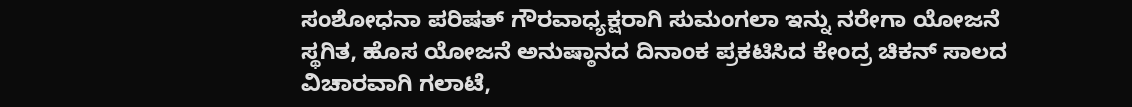ಸಂಶೋಧನಾ ಪರಿಷತ್ ಗೌರವಾಧ್ಯಕ್ಷರಾಗಿ ಸುಮಂಗಲಾ ಇನ್ನು ನರೇಗಾ ಯೋಜನೆ ಸ್ಥಗಿತ, ಹೊಸ ಯೋಜನೆ ಅನುಷ್ಠಾನದ ದಿನಾಂಕ ಪ್ರಕಟಿಸಿದ ಕೇಂದ್ರ ಚಿಕನ್ ಸಾಲದ ವಿಚಾರವಾಗಿ ಗಲಾಟೆ,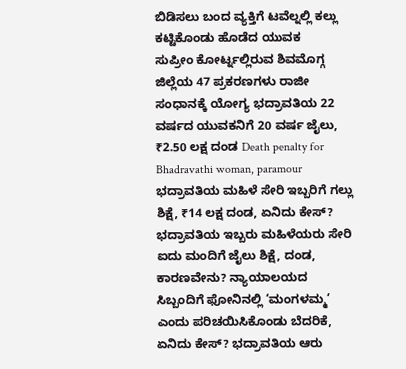ಬಿಡಿಸಲು ಬಂದ ವ್ಯಕ್ತಿಗೆ ಟವೆಲ್ನಲ್ಲಿ ಕಲ್ಲು ಕಟ್ಟಿಕೊಂಡು ಹೊಡೆದ ಯುವಕ
ಸುಪ್ರೀಂ ಕೋರ್ಟ್ನಲ್ಲಿರುವ ಶಿವಮೊಗ್ಗ ಜಿಲ್ಲೆಯ 47 ಪ್ರಕರಣಗಳು ರಾಜೀ ಸಂಧಾನಕ್ಕೆ ಯೋಗ್ಯ ಭದ್ರಾವತಿಯ 22 ವರ್ಷದ ಯುವಕನಿಗೆ 20 ವರ್ಷ ಜೈಲು, ₹2.50 ಲಕ್ಷ ದಂಡ Death penalty for Bhadravathi woman, paramour ಭದ್ರಾವತಿಯ ಮಹಿಳೆ ಸೇರಿ ಇಬ್ಬರಿಗೆ ಗಲ್ಲು ಶಿಕ್ಷೆ, ₹14 ಲಕ್ಷ ದಂಡ, ಏನಿದು ಕೇಸ್? ಭದ್ರಾವತಿಯ ಇಬ್ಬರು ಮಹಿಳೆಯರು ಸೇರಿ ಐದು ಮಂದಿಗೆ ಜೈಲು ಶಿಕ್ಷೆ, ದಂಡ, ಕಾರಣವೇನು? ನ್ಯಾಯಾಲಯದ ಸಿಬ್ಬಂದಿಗೆ ಫೋನಿನಲ್ಲಿ ‘ಮಂಗಳಮ್ಮ’ ಎಂದು ಪರಿಚಯಿಸಿಕೊಂಡು ಬೆದರಿಕೆ, ಏನಿದು ಕೇಸ್? ಭದ್ರಾವತಿಯ ಆರು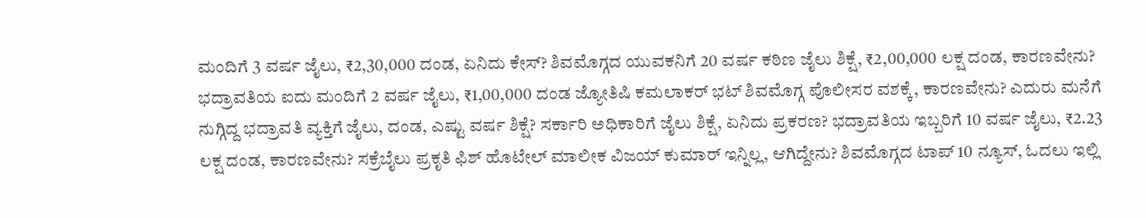ಮಂದಿಗೆ 3 ವರ್ಷ ಜೈಲು, ₹2,30,000 ದಂಡ, ಏನಿದು ಕೇಸ್? ಶಿವಮೊಗ್ಗದ ಯುವಕನಿಗೆ 20 ವರ್ಷ ಕಠಿಣ ಜೈಲು ಶಿಕ್ಷೆ, ₹2,00,000 ಲಕ್ಷ ದಂಡ, ಕಾರಣವೇನು? ಭದ್ರಾವತಿಯ ಐದು ಮಂದಿಗೆ 2 ವರ್ಷ ಜೈಲು, ₹1,00,000 ದಂಡ ಜ್ಯೋತಿಷಿ ಕಮಲಾಕರ್ ಭಟ್ ಶಿವಮೊಗ್ಗ ಪೊಲೀಸರ ವಶಕ್ಕೆ, ಕಾರಣವೇನು? ಎದುರು ಮನೆಗೆ ನುಗ್ಗಿದ್ದ ಭದ್ರಾವತಿ ವ್ಯಕ್ತಿಗೆ ಜೈಲು, ದಂಡ, ಎಷ್ಟು ವರ್ಷ ಶಿಕ್ಷೆ? ಸರ್ಕಾರಿ ಅಧಿಕಾರಿಗೆ ಜೈಲು ಶಿಕ್ಷೆ, ಏನಿದು ಪ್ರಕರಣ? ಭದ್ರಾವತಿಯ ಇಬ್ಬರಿಗೆ 10 ವರ್ಷ ಜೈಲು, ₹2.23 ಲಕ್ಷ ದಂಡ, ಕಾರಣವೇನು? ಸಕ್ರೆಬೈಲು ಪ್ರಕೃತಿ ಫಿಶ್ ಹೊಟೇಲ್ ಮಾಲೀಕ ವಿಜಯ್ ಕುಮಾರ್ ಇನ್ನಿಲ್ಲ, ಆಗಿದ್ದೇನು? ಶಿವಮೊಗ್ಗದ ಟಾಪ್ 10 ನ್ಯೂಸ್, ಓದಲು ಇಲ್ಲಿ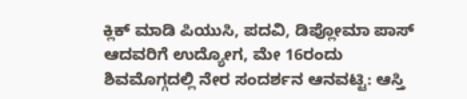ಕ್ಲಿಕ್ ಮಾಡಿ ಪಿಯುಸಿ, ಪದವಿ, ಡಿಪ್ಲೋಮಾ ಪಾಸ್ ಆದವರಿಗೆ ಉದ್ಯೋಗ, ಮೇ 16ರಂದು ಶಿವಮೊಗ್ಗದಲ್ಲಿ ನೇರ ಸಂದರ್ಶನ ಆನವಟ್ಟಿ: ಆಸ್ತಿ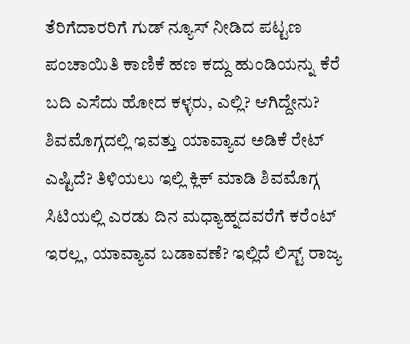ತೆರಿಗೆದಾರರಿಗೆ ಗುಡ್ ನ್ಯೂಸ್ ನೀಡಿದ ಪಟ್ಟಣ ಪಂಚಾಯಿತಿ ಕಾಣಿಕೆ ಹಣ ಕದ್ದು ಹುಂಡಿಯನ್ನು ಕೆರೆ ಬದಿ ಎಸೆದು ಹೋದ ಕಳ್ಳರು, ಎಲ್ಲಿ? ಆಗಿದ್ದೇನು? ಶಿವಮೊಗ್ಗದಲ್ಲಿ ಇವತ್ತು ಯಾವ್ಯಾವ ಅಡಿಕೆ ರೇಟ್ ಎಷ್ಟಿದೆ? ತಿಳಿಯಲು ಇಲ್ಲಿ ಕ್ಲಿಕ್ ಮಾಡಿ ಶಿವಮೊಗ್ಗ ಸಿಟಿಯಲ್ಲಿ ಎರಡು ದಿನ ಮಧ್ಯಾಹ್ನದವರೆಗೆ ಕರೆಂಟ್ ಇರಲ್ಲ, ಯಾವ್ಯಾವ ಬಡಾವಣೆ? ಇಲ್ಲಿದೆ ಲಿಸ್ಟ್ ರಾಜ್ಯ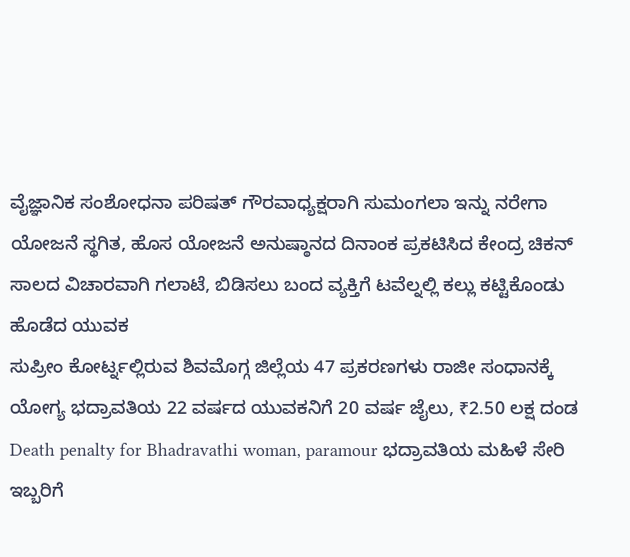ವೈಜ್ಞಾನಿಕ ಸಂಶೋಧನಾ ಪರಿಷತ್ ಗೌರವಾಧ್ಯಕ್ಷರಾಗಿ ಸುಮಂಗಲಾ ಇನ್ನು ನರೇಗಾ ಯೋಜನೆ ಸ್ಥಗಿತ, ಹೊಸ ಯೋಜನೆ ಅನುಷ್ಠಾನದ ದಿನಾಂಕ ಪ್ರಕಟಿಸಿದ ಕೇಂದ್ರ ಚಿಕನ್ ಸಾಲದ ವಿಚಾರವಾಗಿ ಗಲಾಟೆ, ಬಿಡಿಸಲು ಬಂದ ವ್ಯಕ್ತಿಗೆ ಟವೆಲ್ನಲ್ಲಿ ಕಲ್ಲು ಕಟ್ಟಿಕೊಂಡು ಹೊಡೆದ ಯುವಕ
ಸುಪ್ರೀಂ ಕೋರ್ಟ್ನಲ್ಲಿರುವ ಶಿವಮೊಗ್ಗ ಜಿಲ್ಲೆಯ 47 ಪ್ರಕರಣಗಳು ರಾಜೀ ಸಂಧಾನಕ್ಕೆ ಯೋಗ್ಯ ಭದ್ರಾವತಿಯ 22 ವರ್ಷದ ಯುವಕನಿಗೆ 20 ವರ್ಷ ಜೈಲು, ₹2.50 ಲಕ್ಷ ದಂಡ Death penalty for Bhadravathi woman, paramour ಭದ್ರಾವತಿಯ ಮಹಿಳೆ ಸೇರಿ ಇಬ್ಬರಿಗೆ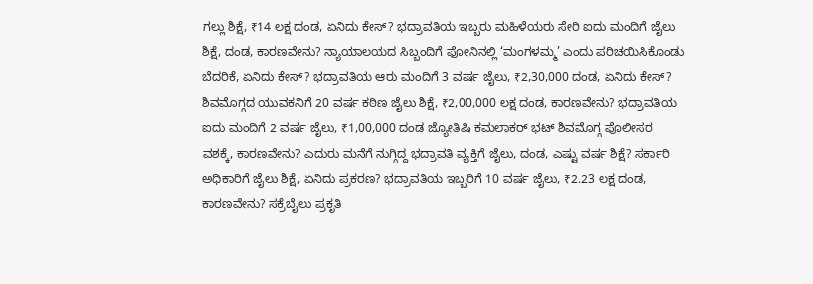ಗಲ್ಲು ಶಿಕ್ಷೆ, ₹14 ಲಕ್ಷ ದಂಡ, ಏನಿದು ಕೇಸ್? ಭದ್ರಾವತಿಯ ಇಬ್ಬರು ಮಹಿಳೆಯರು ಸೇರಿ ಐದು ಮಂದಿಗೆ ಜೈಲು ಶಿಕ್ಷೆ, ದಂಡ, ಕಾರಣವೇನು? ನ್ಯಾಯಾಲಯದ ಸಿಬ್ಬಂದಿಗೆ ಫೋನಿನಲ್ಲಿ ‘ಮಂಗಳಮ್ಮ’ ಎಂದು ಪರಿಚಯಿಸಿಕೊಂಡು ಬೆದರಿಕೆ, ಏನಿದು ಕೇಸ್? ಭದ್ರಾವತಿಯ ಆರು ಮಂದಿಗೆ 3 ವರ್ಷ ಜೈಲು, ₹2,30,000 ದಂಡ, ಏನಿದು ಕೇಸ್? ಶಿವಮೊಗ್ಗದ ಯುವಕನಿಗೆ 20 ವರ್ಷ ಕಠಿಣ ಜೈಲು ಶಿಕ್ಷೆ, ₹2,00,000 ಲಕ್ಷ ದಂಡ, ಕಾರಣವೇನು? ಭದ್ರಾವತಿಯ ಐದು ಮಂದಿಗೆ 2 ವರ್ಷ ಜೈಲು, ₹1,00,000 ದಂಡ ಜ್ಯೋತಿಷಿ ಕಮಲಾಕರ್ ಭಟ್ ಶಿವಮೊಗ್ಗ ಪೊಲೀಸರ ವಶಕ್ಕೆ, ಕಾರಣವೇನು? ಎದುರು ಮನೆಗೆ ನುಗ್ಗಿದ್ದ ಭದ್ರಾವತಿ ವ್ಯಕ್ತಿಗೆ ಜೈಲು, ದಂಡ, ಎಷ್ಟು ವರ್ಷ ಶಿಕ್ಷೆ? ಸರ್ಕಾರಿ ಅಧಿಕಾರಿಗೆ ಜೈಲು ಶಿಕ್ಷೆ, ಏನಿದು ಪ್ರಕರಣ? ಭದ್ರಾವತಿಯ ಇಬ್ಬರಿಗೆ 10 ವರ್ಷ ಜೈಲು, ₹2.23 ಲಕ್ಷ ದಂಡ, ಕಾರಣವೇನು? ಸಕ್ರೆಬೈಲು ಪ್ರಕೃತಿ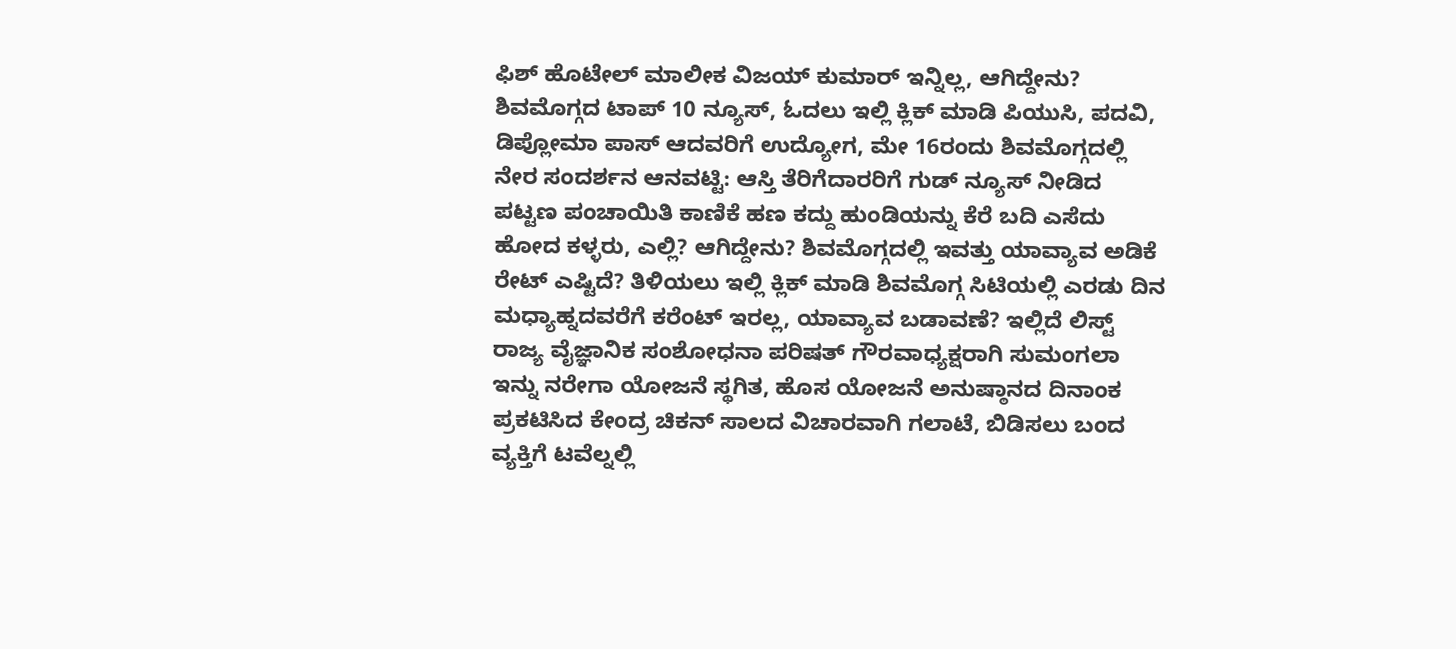ಫಿಶ್ ಹೊಟೇಲ್ ಮಾಲೀಕ ವಿಜಯ್ ಕುಮಾರ್ ಇನ್ನಿಲ್ಲ, ಆಗಿದ್ದೇನು? ಶಿವಮೊಗ್ಗದ ಟಾಪ್ 10 ನ್ಯೂಸ್, ಓದಲು ಇಲ್ಲಿ ಕ್ಲಿಕ್ ಮಾಡಿ ಪಿಯುಸಿ, ಪದವಿ, ಡಿಪ್ಲೋಮಾ ಪಾಸ್ ಆದವರಿಗೆ ಉದ್ಯೋಗ, ಮೇ 16ರಂದು ಶಿವಮೊಗ್ಗದಲ್ಲಿ ನೇರ ಸಂದರ್ಶನ ಆನವಟ್ಟಿ: ಆಸ್ತಿ ತೆರಿಗೆದಾರರಿಗೆ ಗುಡ್ ನ್ಯೂಸ್ ನೀಡಿದ ಪಟ್ಟಣ ಪಂಚಾಯಿತಿ ಕಾಣಿಕೆ ಹಣ ಕದ್ದು ಹುಂಡಿಯನ್ನು ಕೆರೆ ಬದಿ ಎಸೆದು ಹೋದ ಕಳ್ಳರು, ಎಲ್ಲಿ? ಆಗಿದ್ದೇನು? ಶಿವಮೊಗ್ಗದಲ್ಲಿ ಇವತ್ತು ಯಾವ್ಯಾವ ಅಡಿಕೆ ರೇಟ್ ಎಷ್ಟಿದೆ? ತಿಳಿಯಲು ಇಲ್ಲಿ ಕ್ಲಿಕ್ ಮಾಡಿ ಶಿವಮೊಗ್ಗ ಸಿಟಿಯಲ್ಲಿ ಎರಡು ದಿನ ಮಧ್ಯಾಹ್ನದವರೆಗೆ ಕರೆಂಟ್ ಇರಲ್ಲ, ಯಾವ್ಯಾವ ಬಡಾವಣೆ? ಇಲ್ಲಿದೆ ಲಿಸ್ಟ್ ರಾಜ್ಯ ವೈಜ್ಞಾನಿಕ ಸಂಶೋಧನಾ ಪರಿಷತ್ ಗೌರವಾಧ್ಯಕ್ಷರಾಗಿ ಸುಮಂಗಲಾ ಇನ್ನು ನರೇಗಾ ಯೋಜನೆ ಸ್ಥಗಿತ, ಹೊಸ ಯೋಜನೆ ಅನುಷ್ಠಾನದ ದಿನಾಂಕ ಪ್ರಕಟಿಸಿದ ಕೇಂದ್ರ ಚಿಕನ್ ಸಾಲದ ವಿಚಾರವಾಗಿ ಗಲಾಟೆ, ಬಿಡಿಸಲು ಬಂದ ವ್ಯಕ್ತಿಗೆ ಟವೆಲ್ನಲ್ಲಿ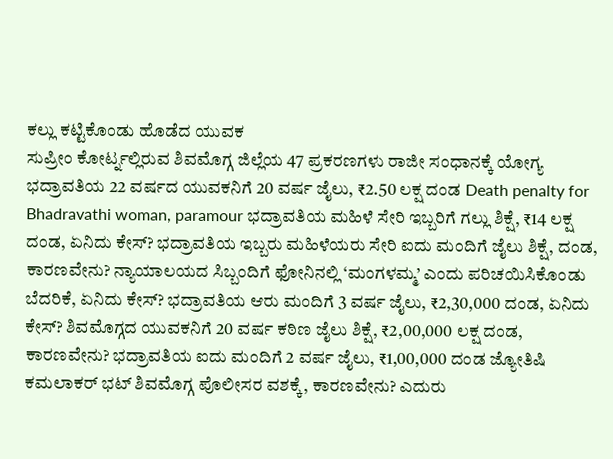ಕಲ್ಲು ಕಟ್ಟಿಕೊಂಡು ಹೊಡೆದ ಯುವಕ
ಸುಪ್ರೀಂ ಕೋರ್ಟ್ನಲ್ಲಿರುವ ಶಿವಮೊಗ್ಗ ಜಿಲ್ಲೆಯ 47 ಪ್ರಕರಣಗಳು ರಾಜೀ ಸಂಧಾನಕ್ಕೆ ಯೋಗ್ಯ ಭದ್ರಾವತಿಯ 22 ವರ್ಷದ ಯುವಕನಿಗೆ 20 ವರ್ಷ ಜೈಲು, ₹2.50 ಲಕ್ಷ ದಂಡ Death penalty for Bhadravathi woman, paramour ಭದ್ರಾವತಿಯ ಮಹಿಳೆ ಸೇರಿ ಇಬ್ಬರಿಗೆ ಗಲ್ಲು ಶಿಕ್ಷೆ, ₹14 ಲಕ್ಷ ದಂಡ, ಏನಿದು ಕೇಸ್? ಭದ್ರಾವತಿಯ ಇಬ್ಬರು ಮಹಿಳೆಯರು ಸೇರಿ ಐದು ಮಂದಿಗೆ ಜೈಲು ಶಿಕ್ಷೆ, ದಂಡ, ಕಾರಣವೇನು? ನ್ಯಾಯಾಲಯದ ಸಿಬ್ಬಂದಿಗೆ ಫೋನಿನಲ್ಲಿ ‘ಮಂಗಳಮ್ಮ’ ಎಂದು ಪರಿಚಯಿಸಿಕೊಂಡು ಬೆದರಿಕೆ, ಏನಿದು ಕೇಸ್? ಭದ್ರಾವತಿಯ ಆರು ಮಂದಿಗೆ 3 ವರ್ಷ ಜೈಲು, ₹2,30,000 ದಂಡ, ಏನಿದು ಕೇಸ್? ಶಿವಮೊಗ್ಗದ ಯುವಕನಿಗೆ 20 ವರ್ಷ ಕಠಿಣ ಜೈಲು ಶಿಕ್ಷೆ, ₹2,00,000 ಲಕ್ಷ ದಂಡ, ಕಾರಣವೇನು? ಭದ್ರಾವತಿಯ ಐದು ಮಂದಿಗೆ 2 ವರ್ಷ ಜೈಲು, ₹1,00,000 ದಂಡ ಜ್ಯೋತಿಷಿ ಕಮಲಾಕರ್ ಭಟ್ ಶಿವಮೊಗ್ಗ ಪೊಲೀಸರ ವಶಕ್ಕೆ, ಕಾರಣವೇನು? ಎದುರು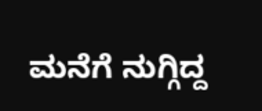ಮನೆಗೆ ನುಗ್ಗಿದ್ದ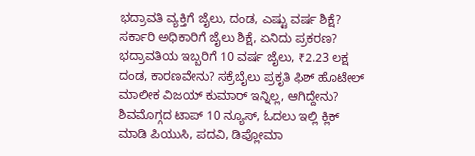ಭದ್ರಾವತಿ ವ್ಯಕ್ತಿಗೆ ಜೈಲು, ದಂಡ, ಎಷ್ಟು ವರ್ಷ ಶಿಕ್ಷೆ? ಸರ್ಕಾರಿ ಅಧಿಕಾರಿಗೆ ಜೈಲು ಶಿಕ್ಷೆ, ಏನಿದು ಪ್ರಕರಣ? ಭದ್ರಾವತಿಯ ಇಬ್ಬರಿಗೆ 10 ವರ್ಷ ಜೈಲು, ₹2.23 ಲಕ್ಷ ದಂಡ, ಕಾರಣವೇನು? ಸಕ್ರೆಬೈಲು ಪ್ರಕೃತಿ ಫಿಶ್ ಹೊಟೇಲ್ ಮಾಲೀಕ ವಿಜಯ್ ಕುಮಾರ್ ಇನ್ನಿಲ್ಲ, ಆಗಿದ್ದೇನು? ಶಿವಮೊಗ್ಗದ ಟಾಪ್ 10 ನ್ಯೂಸ್, ಓದಲು ಇಲ್ಲಿ ಕ್ಲಿಕ್ ಮಾಡಿ ಪಿಯುಸಿ, ಪದವಿ, ಡಿಪ್ಲೋಮಾ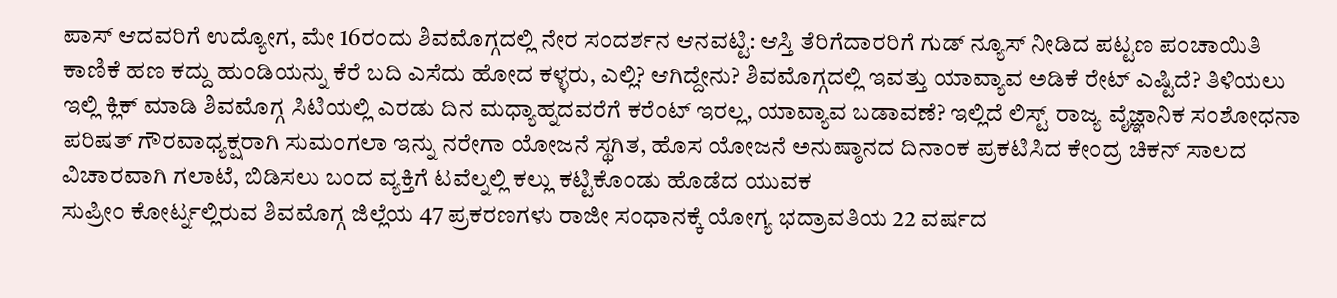ಪಾಸ್ ಆದವರಿಗೆ ಉದ್ಯೋಗ, ಮೇ 16ರಂದು ಶಿವಮೊಗ್ಗದಲ್ಲಿ ನೇರ ಸಂದರ್ಶನ ಆನವಟ್ಟಿ: ಆಸ್ತಿ ತೆರಿಗೆದಾರರಿಗೆ ಗುಡ್ ನ್ಯೂಸ್ ನೀಡಿದ ಪಟ್ಟಣ ಪಂಚಾಯಿತಿ ಕಾಣಿಕೆ ಹಣ ಕದ್ದು ಹುಂಡಿಯನ್ನು ಕೆರೆ ಬದಿ ಎಸೆದು ಹೋದ ಕಳ್ಳರು, ಎಲ್ಲಿ? ಆಗಿದ್ದೇನು? ಶಿವಮೊಗ್ಗದಲ್ಲಿ ಇವತ್ತು ಯಾವ್ಯಾವ ಅಡಿಕೆ ರೇಟ್ ಎಷ್ಟಿದೆ? ತಿಳಿಯಲು ಇಲ್ಲಿ ಕ್ಲಿಕ್ ಮಾಡಿ ಶಿವಮೊಗ್ಗ ಸಿಟಿಯಲ್ಲಿ ಎರಡು ದಿನ ಮಧ್ಯಾಹ್ನದವರೆಗೆ ಕರೆಂಟ್ ಇರಲ್ಲ, ಯಾವ್ಯಾವ ಬಡಾವಣೆ? ಇಲ್ಲಿದೆ ಲಿಸ್ಟ್ ರಾಜ್ಯ ವೈಜ್ಞಾನಿಕ ಸಂಶೋಧನಾ ಪರಿಷತ್ ಗೌರವಾಧ್ಯಕ್ಷರಾಗಿ ಸುಮಂಗಲಾ ಇನ್ನು ನರೇಗಾ ಯೋಜನೆ ಸ್ಥಗಿತ, ಹೊಸ ಯೋಜನೆ ಅನುಷ್ಠಾನದ ದಿನಾಂಕ ಪ್ರಕಟಿಸಿದ ಕೇಂದ್ರ ಚಿಕನ್ ಸಾಲದ ವಿಚಾರವಾಗಿ ಗಲಾಟೆ, ಬಿಡಿಸಲು ಬಂದ ವ್ಯಕ್ತಿಗೆ ಟವೆಲ್ನಲ್ಲಿ ಕಲ್ಲು ಕಟ್ಟಿಕೊಂಡು ಹೊಡೆದ ಯುವಕ
ಸುಪ್ರೀಂ ಕೋರ್ಟ್ನಲ್ಲಿರುವ ಶಿವಮೊಗ್ಗ ಜಿಲ್ಲೆಯ 47 ಪ್ರಕರಣಗಳು ರಾಜೀ ಸಂಧಾನಕ್ಕೆ ಯೋಗ್ಯ ಭದ್ರಾವತಿಯ 22 ವರ್ಷದ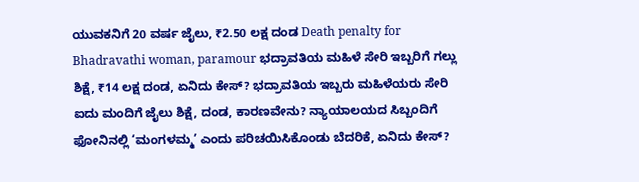ಯುವಕನಿಗೆ 20 ವರ್ಷ ಜೈಲು, ₹2.50 ಲಕ್ಷ ದಂಡ Death penalty for Bhadravathi woman, paramour ಭದ್ರಾವತಿಯ ಮಹಿಳೆ ಸೇರಿ ಇಬ್ಬರಿಗೆ ಗಲ್ಲು ಶಿಕ್ಷೆ, ₹14 ಲಕ್ಷ ದಂಡ, ಏನಿದು ಕೇಸ್? ಭದ್ರಾವತಿಯ ಇಬ್ಬರು ಮಹಿಳೆಯರು ಸೇರಿ ಐದು ಮಂದಿಗೆ ಜೈಲು ಶಿಕ್ಷೆ, ದಂಡ, ಕಾರಣವೇನು? ನ್ಯಾಯಾಲಯದ ಸಿಬ್ಬಂದಿಗೆ ಫೋನಿನಲ್ಲಿ ‘ಮಂಗಳಮ್ಮ’ ಎಂದು ಪರಿಚಯಿಸಿಕೊಂಡು ಬೆದರಿಕೆ, ಏನಿದು ಕೇಸ್?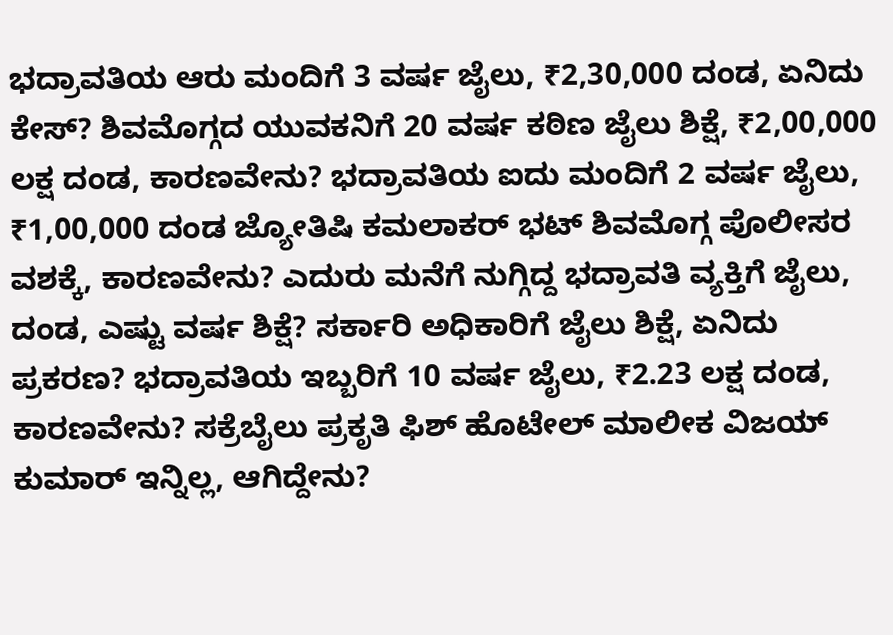ಭದ್ರಾವತಿಯ ಆರು ಮಂದಿಗೆ 3 ವರ್ಷ ಜೈಲು, ₹2,30,000 ದಂಡ, ಏನಿದು ಕೇಸ್? ಶಿವಮೊಗ್ಗದ ಯುವಕನಿಗೆ 20 ವರ್ಷ ಕಠಿಣ ಜೈಲು ಶಿಕ್ಷೆ, ₹2,00,000 ಲಕ್ಷ ದಂಡ, ಕಾರಣವೇನು? ಭದ್ರಾವತಿಯ ಐದು ಮಂದಿಗೆ 2 ವರ್ಷ ಜೈಲು, ₹1,00,000 ದಂಡ ಜ್ಯೋತಿಷಿ ಕಮಲಾಕರ್ ಭಟ್ ಶಿವಮೊಗ್ಗ ಪೊಲೀಸರ ವಶಕ್ಕೆ, ಕಾರಣವೇನು? ಎದುರು ಮನೆಗೆ ನುಗ್ಗಿದ್ದ ಭದ್ರಾವತಿ ವ್ಯಕ್ತಿಗೆ ಜೈಲು, ದಂಡ, ಎಷ್ಟು ವರ್ಷ ಶಿಕ್ಷೆ? ಸರ್ಕಾರಿ ಅಧಿಕಾರಿಗೆ ಜೈಲು ಶಿಕ್ಷೆ, ಏನಿದು ಪ್ರಕರಣ? ಭದ್ರಾವತಿಯ ಇಬ್ಬರಿಗೆ 10 ವರ್ಷ ಜೈಲು, ₹2.23 ಲಕ್ಷ ದಂಡ, ಕಾರಣವೇನು? ಸಕ್ರೆಬೈಲು ಪ್ರಕೃತಿ ಫಿಶ್ ಹೊಟೇಲ್ ಮಾಲೀಕ ವಿಜಯ್ ಕುಮಾರ್ ಇನ್ನಿಲ್ಲ, ಆಗಿದ್ದೇನು?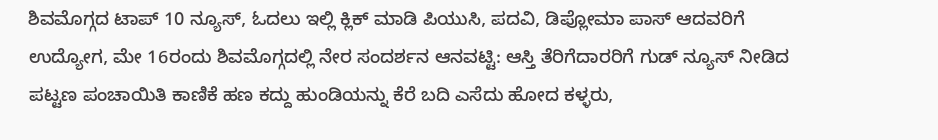ಶಿವಮೊಗ್ಗದ ಟಾಪ್ 10 ನ್ಯೂಸ್, ಓದಲು ಇಲ್ಲಿ ಕ್ಲಿಕ್ ಮಾಡಿ ಪಿಯುಸಿ, ಪದವಿ, ಡಿಪ್ಲೋಮಾ ಪಾಸ್ ಆದವರಿಗೆ ಉದ್ಯೋಗ, ಮೇ 16ರಂದು ಶಿವಮೊಗ್ಗದಲ್ಲಿ ನೇರ ಸಂದರ್ಶನ ಆನವಟ್ಟಿ: ಆಸ್ತಿ ತೆರಿಗೆದಾರರಿಗೆ ಗುಡ್ ನ್ಯೂಸ್ ನೀಡಿದ ಪಟ್ಟಣ ಪಂಚಾಯಿತಿ ಕಾಣಿಕೆ ಹಣ ಕದ್ದು ಹುಂಡಿಯನ್ನು ಕೆರೆ ಬದಿ ಎಸೆದು ಹೋದ ಕಳ್ಳರು,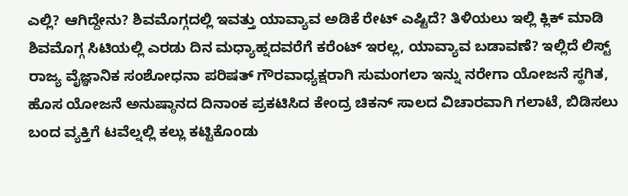ಎಲ್ಲಿ? ಆಗಿದ್ದೇನು? ಶಿವಮೊಗ್ಗದಲ್ಲಿ ಇವತ್ತು ಯಾವ್ಯಾವ ಅಡಿಕೆ ರೇಟ್ ಎಷ್ಟಿದೆ? ತಿಳಿಯಲು ಇಲ್ಲಿ ಕ್ಲಿಕ್ ಮಾಡಿ ಶಿವಮೊಗ್ಗ ಸಿಟಿಯಲ್ಲಿ ಎರಡು ದಿನ ಮಧ್ಯಾಹ್ನದವರೆಗೆ ಕರೆಂಟ್ ಇರಲ್ಲ, ಯಾವ್ಯಾವ ಬಡಾವಣೆ? ಇಲ್ಲಿದೆ ಲಿಸ್ಟ್ ರಾಜ್ಯ ವೈಜ್ಞಾನಿಕ ಸಂಶೋಧನಾ ಪರಿಷತ್ ಗೌರವಾಧ್ಯಕ್ಷರಾಗಿ ಸುಮಂಗಲಾ ಇನ್ನು ನರೇಗಾ ಯೋಜನೆ ಸ್ಥಗಿತ, ಹೊಸ ಯೋಜನೆ ಅನುಷ್ಠಾನದ ದಿನಾಂಕ ಪ್ರಕಟಿಸಿದ ಕೇಂದ್ರ ಚಿಕನ್ ಸಾಲದ ವಿಚಾರವಾಗಿ ಗಲಾಟೆ, ಬಿಡಿಸಲು ಬಂದ ವ್ಯಕ್ತಿಗೆ ಟವೆಲ್ನಲ್ಲಿ ಕಲ್ಲು ಕಟ್ಟಿಕೊಂಡು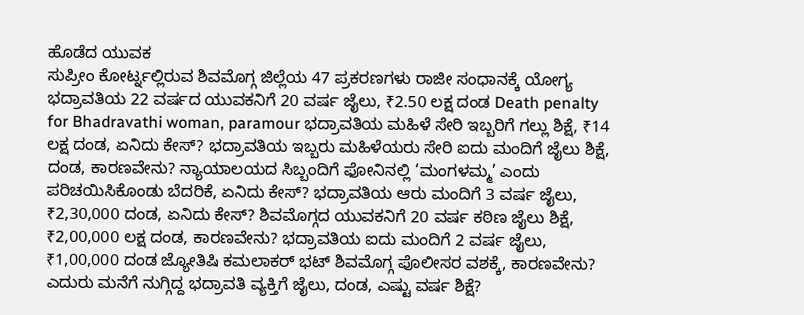ಹೊಡೆದ ಯುವಕ
ಸುಪ್ರೀಂ ಕೋರ್ಟ್ನಲ್ಲಿರುವ ಶಿವಮೊಗ್ಗ ಜಿಲ್ಲೆಯ 47 ಪ್ರಕರಣಗಳು ರಾಜೀ ಸಂಧಾನಕ್ಕೆ ಯೋಗ್ಯ ಭದ್ರಾವತಿಯ 22 ವರ್ಷದ ಯುವಕನಿಗೆ 20 ವರ್ಷ ಜೈಲು, ₹2.50 ಲಕ್ಷ ದಂಡ Death penalty for Bhadravathi woman, paramour ಭದ್ರಾವತಿಯ ಮಹಿಳೆ ಸೇರಿ ಇಬ್ಬರಿಗೆ ಗಲ್ಲು ಶಿಕ್ಷೆ, ₹14 ಲಕ್ಷ ದಂಡ, ಏನಿದು ಕೇಸ್? ಭದ್ರಾವತಿಯ ಇಬ್ಬರು ಮಹಿಳೆಯರು ಸೇರಿ ಐದು ಮಂದಿಗೆ ಜೈಲು ಶಿಕ್ಷೆ, ದಂಡ, ಕಾರಣವೇನು? ನ್ಯಾಯಾಲಯದ ಸಿಬ್ಬಂದಿಗೆ ಫೋನಿನಲ್ಲಿ ‘ಮಂಗಳಮ್ಮ’ ಎಂದು ಪರಿಚಯಿಸಿಕೊಂಡು ಬೆದರಿಕೆ, ಏನಿದು ಕೇಸ್? ಭದ್ರಾವತಿಯ ಆರು ಮಂದಿಗೆ 3 ವರ್ಷ ಜೈಲು, ₹2,30,000 ದಂಡ, ಏನಿದು ಕೇಸ್? ಶಿವಮೊಗ್ಗದ ಯುವಕನಿಗೆ 20 ವರ್ಷ ಕಠಿಣ ಜೈಲು ಶಿಕ್ಷೆ, ₹2,00,000 ಲಕ್ಷ ದಂಡ, ಕಾರಣವೇನು? ಭದ್ರಾವತಿಯ ಐದು ಮಂದಿಗೆ 2 ವರ್ಷ ಜೈಲು, ₹1,00,000 ದಂಡ ಜ್ಯೋತಿಷಿ ಕಮಲಾಕರ್ ಭಟ್ ಶಿವಮೊಗ್ಗ ಪೊಲೀಸರ ವಶಕ್ಕೆ, ಕಾರಣವೇನು? ಎದುರು ಮನೆಗೆ ನುಗ್ಗಿದ್ದ ಭದ್ರಾವತಿ ವ್ಯಕ್ತಿಗೆ ಜೈಲು, ದಂಡ, ಎಷ್ಟು ವರ್ಷ ಶಿಕ್ಷೆ?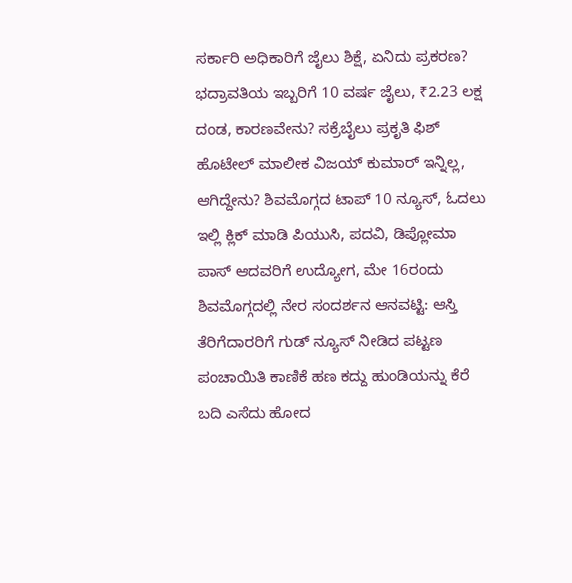ಸರ್ಕಾರಿ ಅಧಿಕಾರಿಗೆ ಜೈಲು ಶಿಕ್ಷೆ, ಏನಿದು ಪ್ರಕರಣ? ಭದ್ರಾವತಿಯ ಇಬ್ಬರಿಗೆ 10 ವರ್ಷ ಜೈಲು, ₹2.23 ಲಕ್ಷ ದಂಡ, ಕಾರಣವೇನು? ಸಕ್ರೆಬೈಲು ಪ್ರಕೃತಿ ಫಿಶ್ ಹೊಟೇಲ್ ಮಾಲೀಕ ವಿಜಯ್ ಕುಮಾರ್ ಇನ್ನಿಲ್ಲ, ಆಗಿದ್ದೇನು? ಶಿವಮೊಗ್ಗದ ಟಾಪ್ 10 ನ್ಯೂಸ್, ಓದಲು ಇಲ್ಲಿ ಕ್ಲಿಕ್ ಮಾಡಿ ಪಿಯುಸಿ, ಪದವಿ, ಡಿಪ್ಲೋಮಾ ಪಾಸ್ ಆದವರಿಗೆ ಉದ್ಯೋಗ, ಮೇ 16ರಂದು ಶಿವಮೊಗ್ಗದಲ್ಲಿ ನೇರ ಸಂದರ್ಶನ ಆನವಟ್ಟಿ: ಆಸ್ತಿ ತೆರಿಗೆದಾರರಿಗೆ ಗುಡ್ ನ್ಯೂಸ್ ನೀಡಿದ ಪಟ್ಟಣ ಪಂಚಾಯಿತಿ ಕಾಣಿಕೆ ಹಣ ಕದ್ದು ಹುಂಡಿಯನ್ನು ಕೆರೆ ಬದಿ ಎಸೆದು ಹೋದ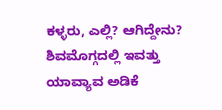ಕಳ್ಳರು, ಎಲ್ಲಿ? ಆಗಿದ್ದೇನು? ಶಿವಮೊಗ್ಗದಲ್ಲಿ ಇವತ್ತು ಯಾವ್ಯಾವ ಅಡಿಕೆ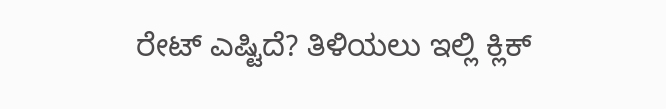ರೇಟ್ ಎಷ್ಟಿದೆ? ತಿಳಿಯಲು ಇಲ್ಲಿ ಕ್ಲಿಕ್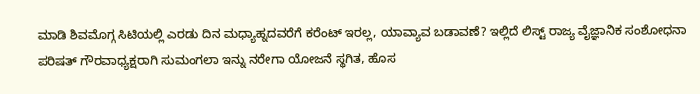ಮಾಡಿ ಶಿವಮೊಗ್ಗ ಸಿಟಿಯಲ್ಲಿ ಎರಡು ದಿನ ಮಧ್ಯಾಹ್ನದವರೆಗೆ ಕರೆಂಟ್ ಇರಲ್ಲ, ಯಾವ್ಯಾವ ಬಡಾವಣೆ? ಇಲ್ಲಿದೆ ಲಿಸ್ಟ್ ರಾಜ್ಯ ವೈಜ್ಞಾನಿಕ ಸಂಶೋಧನಾ ಪರಿಷತ್ ಗೌರವಾಧ್ಯಕ್ಷರಾಗಿ ಸುಮಂಗಲಾ ಇನ್ನು ನರೇಗಾ ಯೋಜನೆ ಸ್ಥಗಿತ, ಹೊಸ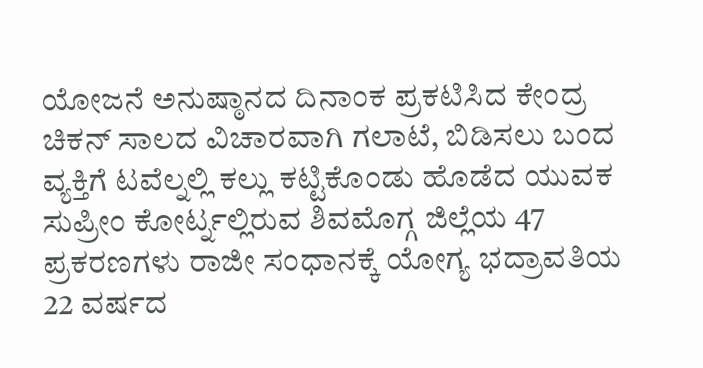ಯೋಜನೆ ಅನುಷ್ಠಾನದ ದಿನಾಂಕ ಪ್ರಕಟಿಸಿದ ಕೇಂದ್ರ ಚಿಕನ್ ಸಾಲದ ವಿಚಾರವಾಗಿ ಗಲಾಟೆ, ಬಿಡಿಸಲು ಬಂದ ವ್ಯಕ್ತಿಗೆ ಟವೆಲ್ನಲ್ಲಿ ಕಲ್ಲು ಕಟ್ಟಿಕೊಂಡು ಹೊಡೆದ ಯುವಕ
ಸುಪ್ರೀಂ ಕೋರ್ಟ್ನಲ್ಲಿರುವ ಶಿವಮೊಗ್ಗ ಜಿಲ್ಲೆಯ 47 ಪ್ರಕರಣಗಳು ರಾಜೀ ಸಂಧಾನಕ್ಕೆ ಯೋಗ್ಯ ಭದ್ರಾವತಿಯ 22 ವರ್ಷದ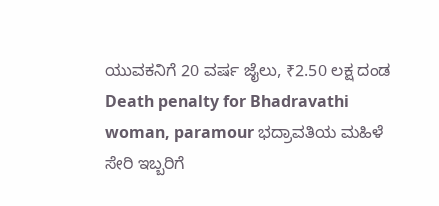ಯುವಕನಿಗೆ 20 ವರ್ಷ ಜೈಲು, ₹2.50 ಲಕ್ಷ ದಂಡ Death penalty for Bhadravathi woman, paramour ಭದ್ರಾವತಿಯ ಮಹಿಳೆ ಸೇರಿ ಇಬ್ಬರಿಗೆ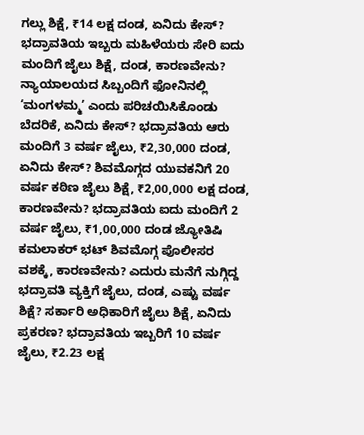ಗಲ್ಲು ಶಿಕ್ಷೆ, ₹14 ಲಕ್ಷ ದಂಡ, ಏನಿದು ಕೇಸ್? ಭದ್ರಾವತಿಯ ಇಬ್ಬರು ಮಹಿಳೆಯರು ಸೇರಿ ಐದು ಮಂದಿಗೆ ಜೈಲು ಶಿಕ್ಷೆ, ದಂಡ, ಕಾರಣವೇನು? ನ್ಯಾಯಾಲಯದ ಸಿಬ್ಬಂದಿಗೆ ಫೋನಿನಲ್ಲಿ ‘ಮಂಗಳಮ್ಮ’ ಎಂದು ಪರಿಚಯಿಸಿಕೊಂಡು ಬೆದರಿಕೆ, ಏನಿದು ಕೇಸ್? ಭದ್ರಾವತಿಯ ಆರು ಮಂದಿಗೆ 3 ವರ್ಷ ಜೈಲು, ₹2,30,000 ದಂಡ, ಏನಿದು ಕೇಸ್? ಶಿವಮೊಗ್ಗದ ಯುವಕನಿಗೆ 20 ವರ್ಷ ಕಠಿಣ ಜೈಲು ಶಿಕ್ಷೆ, ₹2,00,000 ಲಕ್ಷ ದಂಡ, ಕಾರಣವೇನು? ಭದ್ರಾವತಿಯ ಐದು ಮಂದಿಗೆ 2 ವರ್ಷ ಜೈಲು, ₹1,00,000 ದಂಡ ಜ್ಯೋತಿಷಿ ಕಮಲಾಕರ್ ಭಟ್ ಶಿವಮೊಗ್ಗ ಪೊಲೀಸರ ವಶಕ್ಕೆ, ಕಾರಣವೇನು? ಎದುರು ಮನೆಗೆ ನುಗ್ಗಿದ್ದ ಭದ್ರಾವತಿ ವ್ಯಕ್ತಿಗೆ ಜೈಲು, ದಂಡ, ಎಷ್ಟು ವರ್ಷ ಶಿಕ್ಷೆ? ಸರ್ಕಾರಿ ಅಧಿಕಾರಿಗೆ ಜೈಲು ಶಿಕ್ಷೆ, ಏನಿದು ಪ್ರಕರಣ? ಭದ್ರಾವತಿಯ ಇಬ್ಬರಿಗೆ 10 ವರ್ಷ ಜೈಲು, ₹2.23 ಲಕ್ಷ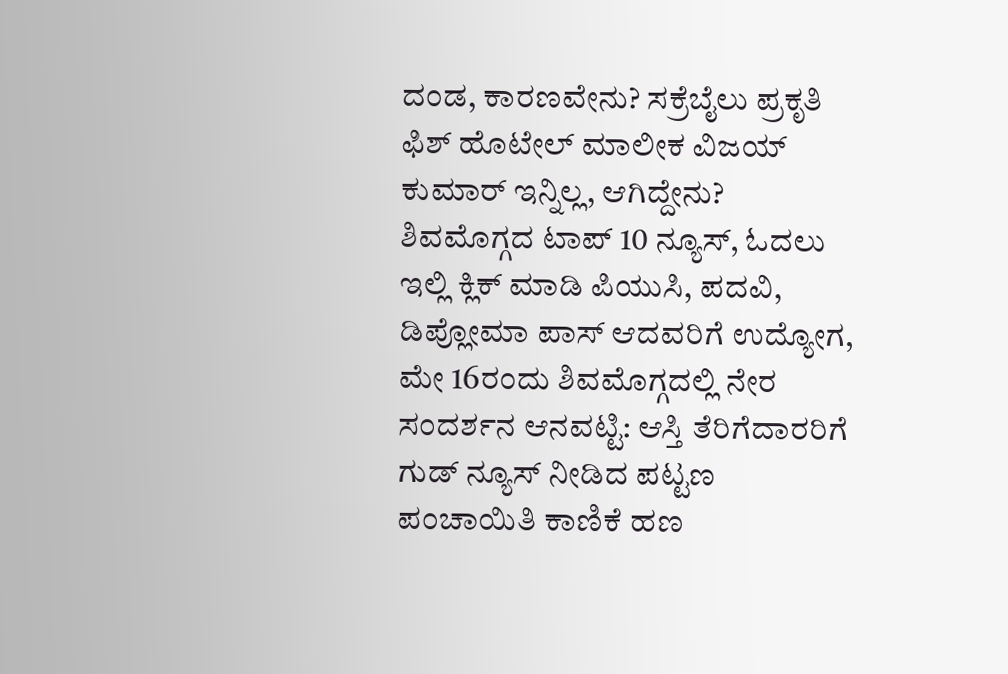ದಂಡ, ಕಾರಣವೇನು? ಸಕ್ರೆಬೈಲು ಪ್ರಕೃತಿ ಫಿಶ್ ಹೊಟೇಲ್ ಮಾಲೀಕ ವಿಜಯ್ ಕುಮಾರ್ ಇನ್ನಿಲ್ಲ, ಆಗಿದ್ದೇನು? ಶಿವಮೊಗ್ಗದ ಟಾಪ್ 10 ನ್ಯೂಸ್, ಓದಲು ಇಲ್ಲಿ ಕ್ಲಿಕ್ ಮಾಡಿ ಪಿಯುಸಿ, ಪದವಿ, ಡಿಪ್ಲೋಮಾ ಪಾಸ್ ಆದವರಿಗೆ ಉದ್ಯೋಗ, ಮೇ 16ರಂದು ಶಿವಮೊಗ್ಗದಲ್ಲಿ ನೇರ ಸಂದರ್ಶನ ಆನವಟ್ಟಿ: ಆಸ್ತಿ ತೆರಿಗೆದಾರರಿಗೆ ಗುಡ್ ನ್ಯೂಸ್ ನೀಡಿದ ಪಟ್ಟಣ ಪಂಚಾಯಿತಿ ಕಾಣಿಕೆ ಹಣ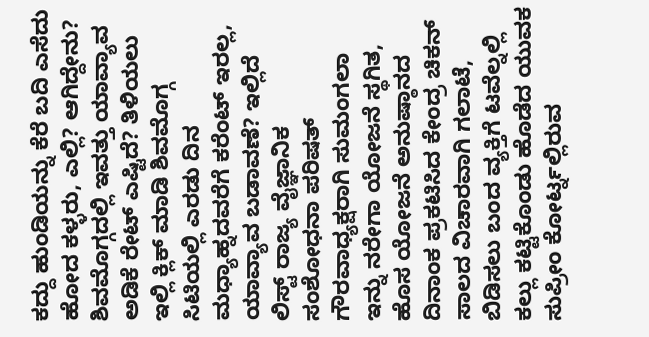ಕದ್ದು ಹುಂಡಿಯನ್ನು ಕೆರೆ ಬದಿ ಎಸೆದು ಹೋದ ಕಳ್ಳರು, ಎಲ್ಲಿ? ಆಗಿದ್ದೇನು? ಶಿವಮೊಗ್ಗದಲ್ಲಿ ಇವತ್ತು ಯಾವ್ಯಾವ ಅಡಿಕೆ ರೇಟ್ ಎಷ್ಟಿದೆ? ತಿಳಿಯಲು ಇಲ್ಲಿ ಕ್ಲಿಕ್ ಮಾಡಿ ಶಿವಮೊಗ್ಗ ಸಿಟಿಯಲ್ಲಿ ಎರಡು ದಿನ ಮಧ್ಯಾಹ್ನದವರೆಗೆ ಕರೆಂಟ್ ಇರಲ್ಲ, ಯಾವ್ಯಾವ ಬಡಾವಣೆ? ಇಲ್ಲಿದೆ ಲಿಸ್ಟ್ ರಾಜ್ಯ ವೈಜ್ಞಾನಿಕ ಸಂಶೋಧನಾ ಪರಿಷತ್ ಗೌರವಾಧ್ಯಕ್ಷರಾಗಿ ಸುಮಂಗಲಾ ಇನ್ನು ನರೇಗಾ ಯೋಜನೆ ಸ್ಥಗಿತ, ಹೊಸ ಯೋಜನೆ ಅನುಷ್ಠಾನದ ದಿನಾಂಕ ಪ್ರಕಟಿಸಿದ ಕೇಂದ್ರ ಚಿಕನ್ ಸಾಲದ ವಿಚಾರವಾಗಿ ಗಲಾಟೆ, ಬಿಡಿಸಲು ಬಂದ ವ್ಯಕ್ತಿಗೆ ಟವೆಲ್ನಲ್ಲಿ ಕಲ್ಲು ಕಟ್ಟಿಕೊಂಡು ಹೊಡೆದ ಯುವಕ
ಸುಪ್ರೀಂ ಕೋರ್ಟ್ನಲ್ಲಿರುವ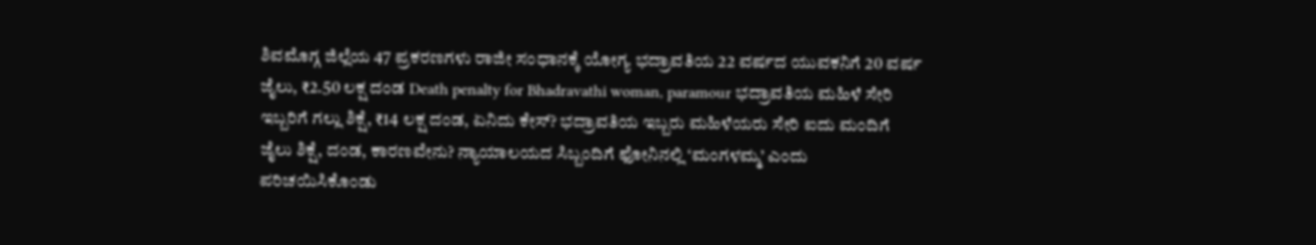ಶಿವಮೊಗ್ಗ ಜಿಲ್ಲೆಯ 47 ಪ್ರಕರಣಗಳು ರಾಜೀ ಸಂಧಾನಕ್ಕೆ ಯೋಗ್ಯ ಭದ್ರಾವತಿಯ 22 ವರ್ಷದ ಯುವಕನಿಗೆ 20 ವರ್ಷ ಜೈಲು, ₹2.50 ಲಕ್ಷ ದಂಡ Death penalty for Bhadravathi woman, paramour ಭದ್ರಾವತಿಯ ಮಹಿಳೆ ಸೇರಿ ಇಬ್ಬರಿಗೆ ಗಲ್ಲು ಶಿಕ್ಷೆ, ₹14 ಲಕ್ಷ ದಂಡ, ಏನಿದು ಕೇಸ್? ಭದ್ರಾವತಿಯ ಇಬ್ಬರು ಮಹಿಳೆಯರು ಸೇರಿ ಐದು ಮಂದಿಗೆ ಜೈಲು ಶಿಕ್ಷೆ, ದಂಡ, ಕಾರಣವೇನು? ನ್ಯಾಯಾಲಯದ ಸಿಬ್ಬಂದಿಗೆ ಫೋನಿನಲ್ಲಿ ‘ಮಂಗಳಮ್ಮ’ ಎಂದು ಪರಿಚಯಿಸಿಕೊಂಡು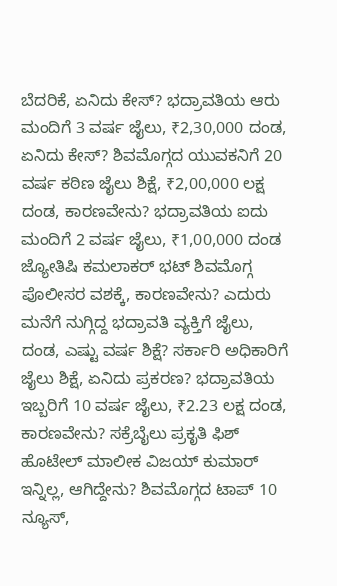ಬೆದರಿಕೆ, ಏನಿದು ಕೇಸ್? ಭದ್ರಾವತಿಯ ಆರು ಮಂದಿಗೆ 3 ವರ್ಷ ಜೈಲು, ₹2,30,000 ದಂಡ, ಏನಿದು ಕೇಸ್? ಶಿವಮೊಗ್ಗದ ಯುವಕನಿಗೆ 20 ವರ್ಷ ಕಠಿಣ ಜೈಲು ಶಿಕ್ಷೆ, ₹2,00,000 ಲಕ್ಷ ದಂಡ, ಕಾರಣವೇನು? ಭದ್ರಾವತಿಯ ಐದು ಮಂದಿಗೆ 2 ವರ್ಷ ಜೈಲು, ₹1,00,000 ದಂಡ ಜ್ಯೋತಿಷಿ ಕಮಲಾಕರ್ ಭಟ್ ಶಿವಮೊಗ್ಗ ಪೊಲೀಸರ ವಶಕ್ಕೆ, ಕಾರಣವೇನು? ಎದುರು ಮನೆಗೆ ನುಗ್ಗಿದ್ದ ಭದ್ರಾವತಿ ವ್ಯಕ್ತಿಗೆ ಜೈಲು, ದಂಡ, ಎಷ್ಟು ವರ್ಷ ಶಿಕ್ಷೆ? ಸರ್ಕಾರಿ ಅಧಿಕಾರಿಗೆ ಜೈಲು ಶಿಕ್ಷೆ, ಏನಿದು ಪ್ರಕರಣ? ಭದ್ರಾವತಿಯ ಇಬ್ಬರಿಗೆ 10 ವರ್ಷ ಜೈಲು, ₹2.23 ಲಕ್ಷ ದಂಡ, ಕಾರಣವೇನು? ಸಕ್ರೆಬೈಲು ಪ್ರಕೃತಿ ಫಿಶ್ ಹೊಟೇಲ್ ಮಾಲೀಕ ವಿಜಯ್ ಕುಮಾರ್ ಇನ್ನಿಲ್ಲ, ಆಗಿದ್ದೇನು? ಶಿವಮೊಗ್ಗದ ಟಾಪ್ 10 ನ್ಯೂಸ್,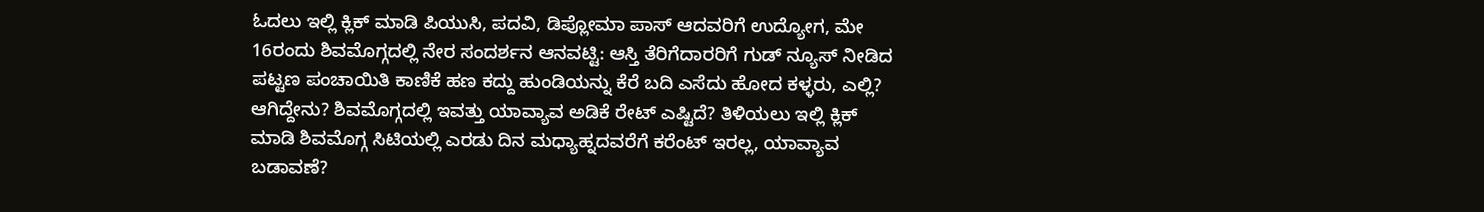ಓದಲು ಇಲ್ಲಿ ಕ್ಲಿಕ್ ಮಾಡಿ ಪಿಯುಸಿ, ಪದವಿ, ಡಿಪ್ಲೋಮಾ ಪಾಸ್ ಆದವರಿಗೆ ಉದ್ಯೋಗ, ಮೇ 16ರಂದು ಶಿವಮೊಗ್ಗದಲ್ಲಿ ನೇರ ಸಂದರ್ಶನ ಆನವಟ್ಟಿ: ಆಸ್ತಿ ತೆರಿಗೆದಾರರಿಗೆ ಗುಡ್ ನ್ಯೂಸ್ ನೀಡಿದ ಪಟ್ಟಣ ಪಂಚಾಯಿತಿ ಕಾಣಿಕೆ ಹಣ ಕದ್ದು ಹುಂಡಿಯನ್ನು ಕೆರೆ ಬದಿ ಎಸೆದು ಹೋದ ಕಳ್ಳರು, ಎಲ್ಲಿ? ಆಗಿದ್ದೇನು? ಶಿವಮೊಗ್ಗದಲ್ಲಿ ಇವತ್ತು ಯಾವ್ಯಾವ ಅಡಿಕೆ ರೇಟ್ ಎಷ್ಟಿದೆ? ತಿಳಿಯಲು ಇಲ್ಲಿ ಕ್ಲಿಕ್ ಮಾಡಿ ಶಿವಮೊಗ್ಗ ಸಿಟಿಯಲ್ಲಿ ಎರಡು ದಿನ ಮಧ್ಯಾಹ್ನದವರೆಗೆ ಕರೆಂಟ್ ಇರಲ್ಲ, ಯಾವ್ಯಾವ ಬಡಾವಣೆ?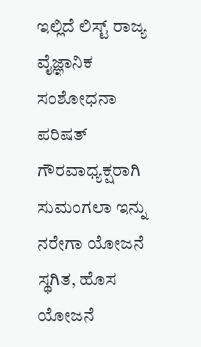ಇಲ್ಲಿದೆ ಲಿಸ್ಟ್ ರಾಜ್ಯ ವೈಜ್ಞಾನಿಕ ಸಂಶೋಧನಾ ಪರಿಷತ್ ಗೌರವಾಧ್ಯಕ್ಷರಾಗಿ ಸುಮಂಗಲಾ ಇನ್ನು ನರೇಗಾ ಯೋಜನೆ ಸ್ಥಗಿತ, ಹೊಸ ಯೋಜನೆ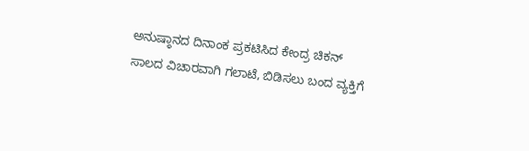ಅನುಷ್ಠಾನದ ದಿನಾಂಕ ಪ್ರಕಟಿಸಿದ ಕೇಂದ್ರ ಚಿಕನ್ ಸಾಲದ ವಿಚಾರವಾಗಿ ಗಲಾಟೆ, ಬಿಡಿಸಲು ಬಂದ ವ್ಯಕ್ತಿಗೆ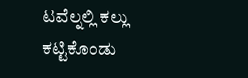ಟವೆಲ್ನಲ್ಲಿ ಕಲ್ಲು ಕಟ್ಟಿಕೊಂಡು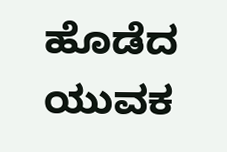ಹೊಡೆದ ಯುವಕ